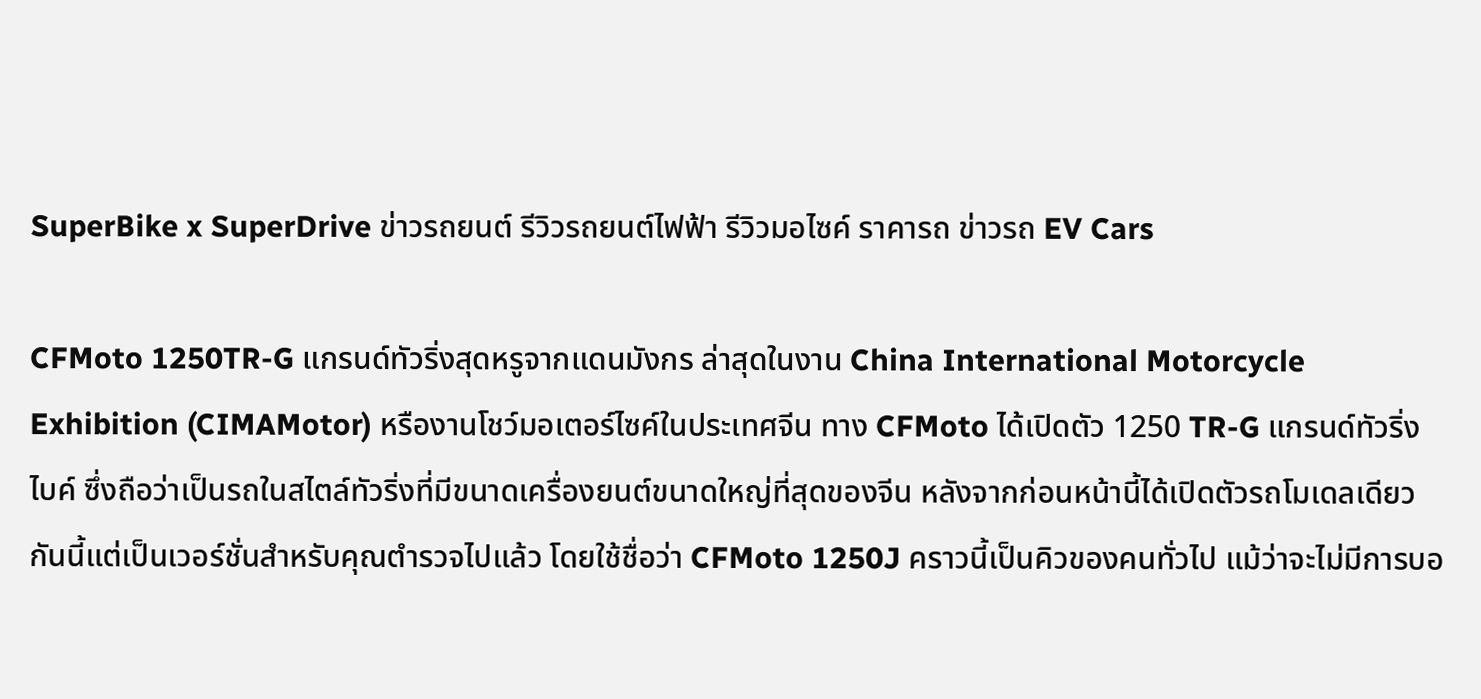SuperBike x SuperDrive ข่าวรถยนต์ รีวิวรถยนต์ไฟฟ้า รีวิวมอไซค์ ราคารถ ข่าวรถ EV Cars

CFMoto 1250TR-G แกรนด์ทัวริ่งสุดหรูจากแดนมังกร ล่าสุดในงาน China International Motorcycle Exhibition (CIMAMotor) หรืองานโชว์มอเตอร์ไซค์ในประเทศจีน ทาง CFMoto ได้เปิดตัว 1250 TR-G แกรนด์ทัวริ่งไบค์ ซึ่งถือว่าเป็นรถในสไตล์ทัวริ่งที่มีขนาดเครื่องยนต์ขนาดใหญ่ที่สุดของจีน หลังจากก่อนหน้านี้ได้เปิดตัวรถโมเดลเดียวกันนี้แต่เป็นเวอร์ชั่นสำหรับคุณตำรวจไปแล้ว โดยใช้ชื่อว่า CFMoto 1250J คราวนี้เป็นคิวของคนทั่วไป แม้ว่าจะไม่มีการบอ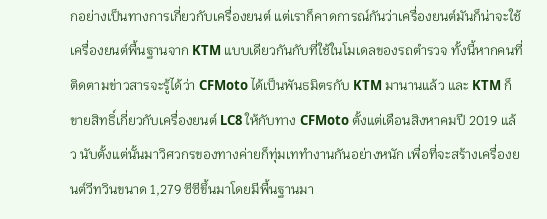กอย่างเป็นทางการเกี่ยวกับเครื่องยนต์ แต่เราก็คาดการณ์กันว่าเครื่องยนต์มันก็น่าจะใช้เครื่องยนต์พื้นฐานจาก KTM แบบเดียวกันกับที่ใช้ในโมเดลของรถตำรวจ ทั้งนี้หากคนที่ติดตามข่าวสารจะรู้ได้ว่า CFMoto ได้เป็นพันธมิตรกับ KTM มานานแล้ว และ KTM ก็ขายสิทธิ์เกี่ยวกับเครื่องยนต์ LC8 ให้กับทาง CFMoto ตั้งแต่เดือนสิงหาคมปี 2019 แล้ว นับตั้งแต่นั้นมาวิศวกรของทางค่ายก็ทุ่มเททำงานกันอย่างหนัก เพื่อที่จะสร้างเครื่องยนต์วีทวินขนาด 1,279 ซีซีขึ้นมาโดยมีพื้นฐานมา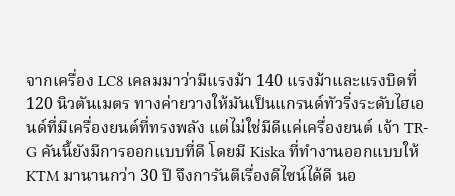จากเครื่อง LC8 เคลมมาว่ามีแรงม้า 140 แรงม้าและแรงบิดที่ 120 นิวตันเมตร ทางค่ายวางให้มันเป็นแกรนด์ทัวริ่งระดับไฮเอนด์ที่มีเครื่องยนต์ที่ทรงพลัง แต่ไม่ใช่มีดีแค่เครื่องยนต์ เจ้า TR-G คันนี้ยังมีการออกแบบที่ดี โดยมี Kiska ที่ทำงานออกแบบให้ KTM มานานกว่า 30 ปี จึงการันตีเรื่องดีไซน์ได้ดี นอ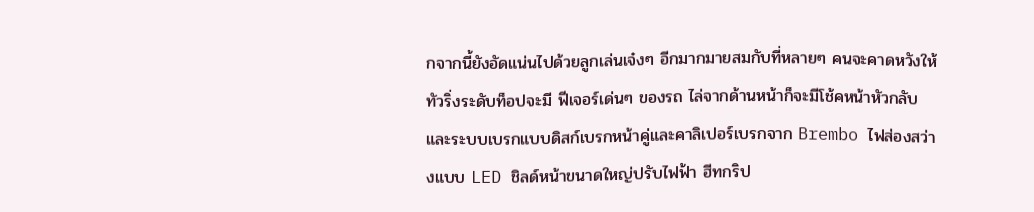กจากนี้ยังอัดแน่นไปด้วยลูกเล่นเจ๋งๆ อีกมากมายสมกับที่หลายๆ คนจะคาดหวังให้ทัวริ่งระดับท็อปจะมี ฟีเจอร์เด่นๆ ของรถ ไล่จากด้านหน้าก็จะมีโช้คหน้าหัวกลับ และระบบเบรกแบบดิสก์เบรกหน้าคู่และคาลิเปอร์เบรกจาก Brembo ไฟส่องสว่างแบบ LED ชิลด์หน้าขนาดใหญ่ปรับไฟฟ้า ฮีทกริป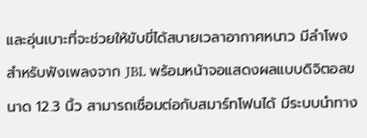และอุ่นเบาะที่จะช่วยให้ขับขี่ได้สบายเวลาอากาศหนาว มีลำโพงสำหรับฟังเพลงจาก JBL พร้อมหน้าจอแสดงผลแบบดิจิตอลขนาด 12.3 นิ้ว สามารถเชื่อมต่อกับสมาร์ทโฟนได้ มีระบบนำทาง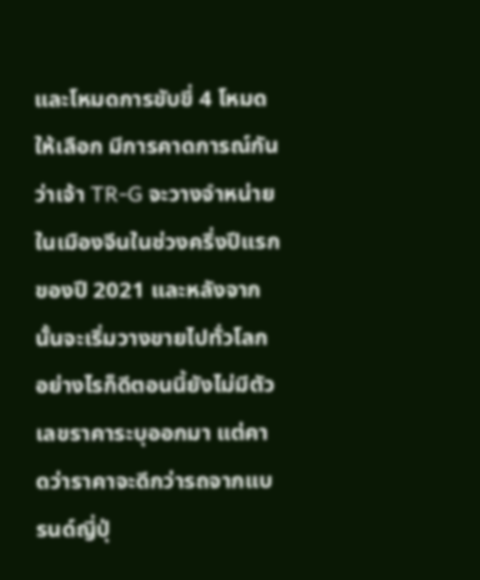และโหมดการขับขี่ 4 โหมดให้เลือก มีการคาดการณ์กันว่าเจ้า TR-G จะวางจำหน่ายในเมืองจีนในช่วงครึ่งปีแรกของปี 2021 และหลังจากนั้นจะเริ่มวางขายไปทั่วโลก อย่างไรก็ดีตอนนี้ยังไม่มีตัวเลขราคาระบุออกมา แต่คาดว่าราคาจะดีกว่ารถจากแบรนด์ญี่ปุ่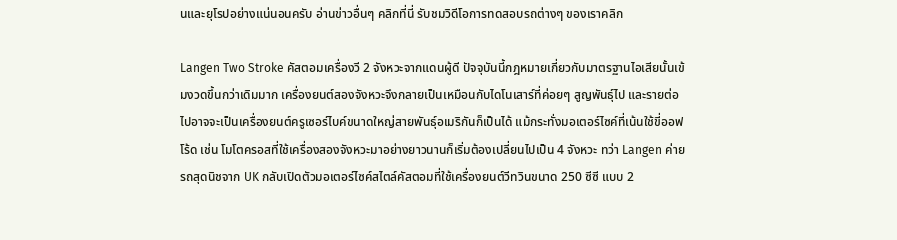นและยุโรปอย่างแน่นอนครับ อ่านข่าวอื่นๆ คลิกที่นี่ รับชมวิดีโอการทดสอบรถต่างๆ ของเราคลิก

Langen Two Stroke คัสตอมเครื่องวี 2 จังหวะจากแดนผู้ดี ปัจจุบันนี้กฎหมายเกี่ยวกับมาตรฐานไอเสียนั้นเข้มงวดขึ้นกว่าเดิมมาก เครื่องยนต์สองจังหวะจึงกลายเป็นเหมือนกับไดโนเสาร์ที่ค่อยๆ สูญพันธุ์ไป และรายต่อไปอาจจะเป็นเครื่องยนต์ครูเซอร์ไบค์ขนาดใหญ่สายพันธุ์อเมริกันก็เป็นได้ แม้กระทั่งมอเตอร์ไซค์ที่เน้นใช้ขี่ออฟโร้ด เช่น โมโตครอสที่ใช้เครื่องสองจังหวะมาอย่างยาวนานก็เริ่มต้องเปลี่ยนไปเป็น 4 จังหวะ ทว่า Langen ค่ายรถสุดนิชจาก UK กลับเปิดตัวมอเตอร์ไซค์สไตล์คัสตอมที่ใช้เครื่องยนต์วีทวินขนาด 250 ซีซี แบบ 2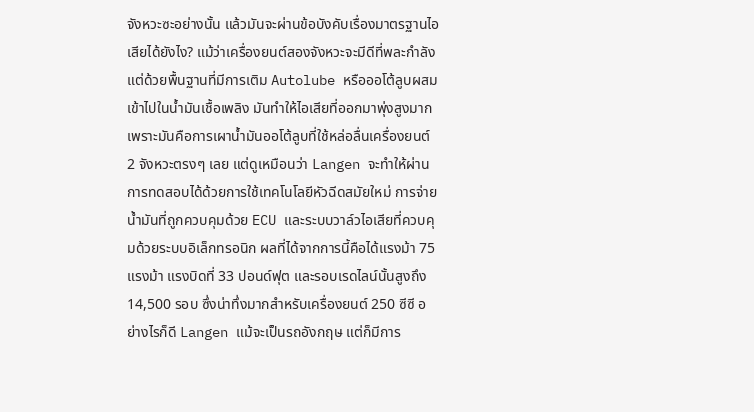จังหวะซะอย่างนั้น แล้วมันจะผ่านข้อบังคับเรื่องมาตรฐานไอเสียได้ยังไง? แม้ว่าเครื่องยนต์สองจังหวะจะมีดีที่พละกำลัง แต่ด้วยพื้นฐานที่มีการเติม Autolube หรือออโต้ลูบผสมเข้าไปในน้ำมันเชื้อเพลิง มันทำให้ไอเสียที่ออกมาพุ่งสูงมาก เพราะมันคือการเผาน้ำมันออโต้ลูบที่ใช้หล่อลื่นเครื่องยนต์ 2 จังหวะตรงๆ เลย แต่ดูเหมือนว่า Langen จะทำให้ผ่านการทดสอบได้ด้วยการใช้เทคโนโลยีหัวฉีดสมัยใหม่ การจ่ายน้ำมันที่ถูกควบคุมด้วย ECU และระบบวาล์วไอเสียที่ควบคุมด้วยระบบอิเล็กทรอนิก ผลที่ได้จากการนี้คือได้แรงม้า 75 แรงม้า แรงบิดที่ 33 ปอนด์ฟุต และรอบเรดไลน์นั้นสูงถึง 14,500 รอบ ซึ่งน่าทึ่งมากสำหรับเครื่องยนต์ 250 ซีซี อย่างไรก็ดี Langen แม้จะเป็นรถอังกฤษ แต่ก็มีการ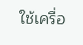ใช้เครื่อ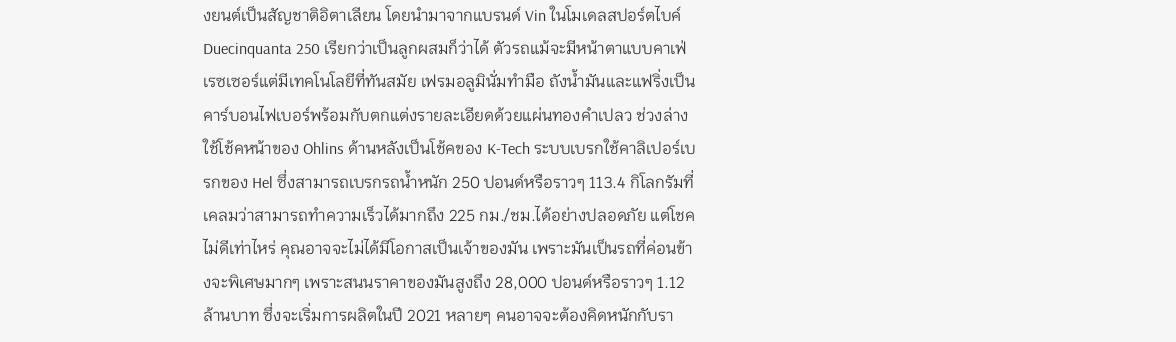งยนต์เป็นสัญชาติอิตาเลียน โดยนำมาจากแบรนด์ Vin ในโมเดลสปอร์ตไบค์ Duecinquanta 250 เรียกว่าเป็นลูกผสมก็ว่าได้ ตัวรถแม้จะมีหน้าตาแบบคาเฟ่เรซเซอร์แต่มีเทคโนโลยีที่ทันสมัย เฟรมอลูมินั่มทำมือ ถังน้ำมันและแฟริ่งเป็นคาร์บอนไฟเบอร์พร้อมกับตกแต่งรายละเอียดด้วยแผ่นทองคำเปลว ช่วงล่างใช้โช้คหน้าของ Ohlins ด้านหลังเป็นโช้คของ K-Tech ระบบเบรกใช้คาลิเปอร์เบรกของ Hel ซึ่งสามารถเบรกรถน้ำหนัก 250 ปอนด์หรือราวๆ 113.4 กิโลกรัมที่เคลมว่าสามารถทำความเร็วได้มากถึง 225 กม./ชม.ได้อย่างปลอดภัย แต่โชคไม่ดีเท่าไหร่ คุณอาจจะไม่ได้มีโอกาสเป็นเจ้าของมัน เพราะมันเป็นรถที่ค่อนข้างจะพิเศษมากๆ เพราะสนนราคาของมันสูงถึง 28,000 ปอนด์หรือราวๆ 1.12 ล้านบาท ซึ่งจะเริ่มการผลิตในปี 2021 หลายๆ คนอาจจะต้องคิดหนักกับรา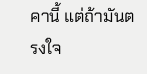คานี้ แต่ถ้ามันตรงใจ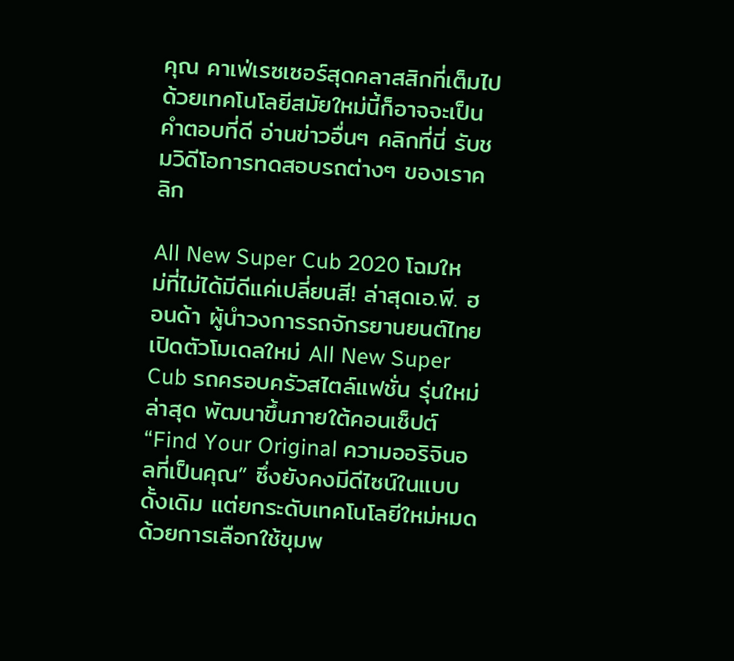คุณ คาเฟ่เรซเซอร์สุดคลาสสิกที่เต็มไปด้วยเทคโนโลยีสมัยใหม่นี้ก็อาจจะเป็นคำตอบที่ดี อ่านข่าวอื่นๆ คลิกที่นี่ รับชมวิดีโอการทดสอบรถต่างๆ ของเราคลิก

All New Super Cub 2020 โฉมใหม่ที่ไม่ได้มีดีแค่เปลี่ยนสี! ล่าสุดเอ.พี. ฮอนด้า ผู้นำวงการรถจักรยานยนต์ไทย เปิดตัวโมเดลใหม่ All New Super Cub รถครอบครัวสไตล์แฟชั่น รุ่นใหม่ล่าสุด พัฒนาขึ้นภายใต้คอนเซ็ปต์ “Find Your Original ความออริจินอลที่เป็นคุณ” ซึ่งยังคงมีดีไซน์ในแบบดั้งเดิม แต่ยกระดับเทคโนโลยีใหม่หมด ด้วยการเลือกใช้ขุมพ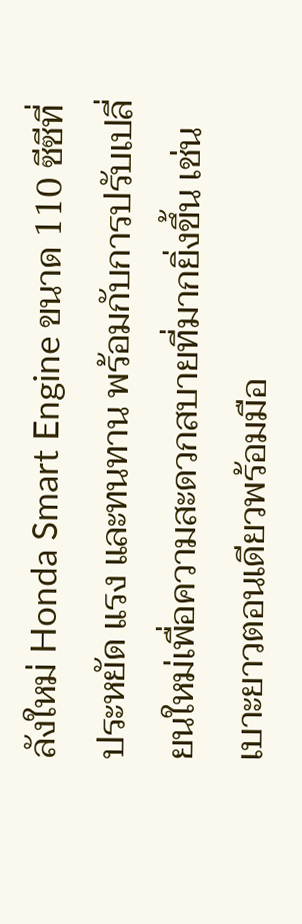ลังใหม่ Honda Smart Engine ขนาด 110 ซีซีที่ประหยัด แรง และทนทาน พร้อมกับการปรับเปลี่ยนใหม่เพื่อความสะดวกสบายที่มากยิ่งขึ้น เช่น เบาะยาวตอนเดียวพร้อมมือ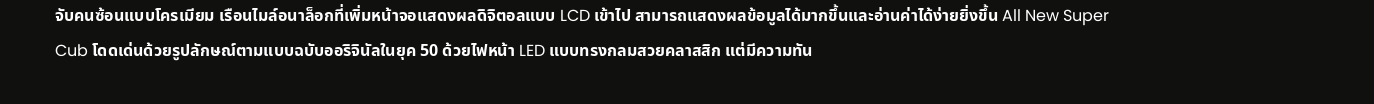จับคนซ้อนแบบโครเมียม เรือนไมล์อนาล็อกที่เพิ่มหน้าจอแสดงผลดิจิตอลแบบ LCD เข้าไป สามารถแสดงผลข้อมูลได้มากขึ้นและอ่านค่าได้ง่ายยิ่งขึ้น All New Super Cub โดดเด่นด้วยรูปลักษณ์ตามแบบฉบับออริจินัลในยุค 50 ด้วยไฟหน้า LED แบบทรงกลมสวยคลาสสิก แต่มีความทัน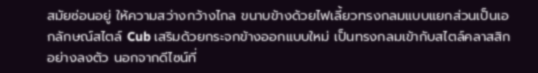สมัยซ่อนอยู่ ให้ความสว่างกว้างไกล ขนาบข้างด้วยไฟเลี้ยวทรงกลมแบบแยกส่วนเป็นเอกลักษณ์สไตล์ Cub เสริมด้วยกระจกข้างออกแบบใหม่ เป็นทรงกลมเข้ากับสไตล์คลาสสิกอย่างลงตัว นอกจากดีไซน์ที่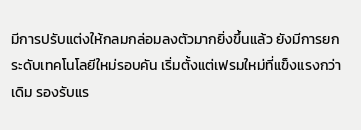มีการปรับแต่งให้กลมกล่อมลงตัวมากยิ่งขึ้นแล้ว ยังมีการยกระดับเทคโนโลยีใหม่รอบคัน เริ่มตั้งแต่เฟรมใหม่ที่แข็งแรงกว่าเดิม รองรับแร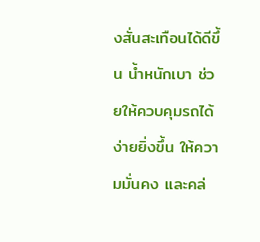งสั่นสะเทือนได้ดีขึ้น น้ำหนักเบา ช่วยให้ควบคุมรถได้ง่ายยิ่งขึ้น ให้ความมั่นคง และคล่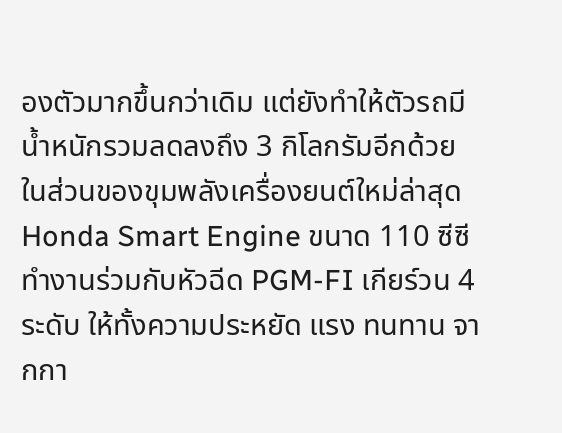องตัวมากขึ้นกว่าเดิม แต่ยังทำให้ตัวรถมีน้ำหนักรวมลดลงถึง 3 กิโลกรัมอีกด้วย ในส่วนของขุมพลังเครื่องยนต์ใหม่ล่าสุด Honda Smart Engine ขนาด 110 ซีซี ทำงานร่วมกับหัวฉีด PGM-FI เกียร์วน 4 ระดับ ให้ทั้งความประหยัด แรง ทนทาน จากกา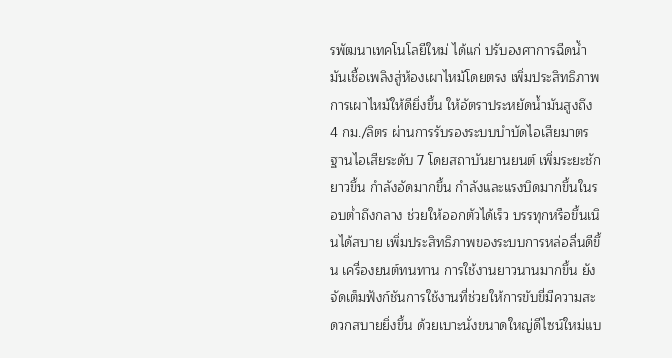รพัฒนาเทคโนโลยีใหม่ ได้แก่ ปรับองศาการฉีดน้ำมันเชื้อเพลิงสู่ห้องเผาไหม้โดยตรง เพิ่มประสิทธิภาพการเผาไหม้ให้ดียิ่งขึ้น ให้อัตราประหยัดน้ำมันสูงถึง 4 กม./ลิตร ผ่านการรับรองระบบบำบัดไอเสียมาตรฐานไอเสียระดับ 7 โดยสถาบันยานยนต์ เพิ่มระยะชักยาวขึ้น กำลังอัดมากขึ้น กำลังและแรงบิดมากขึ้นในรอบต่ำถึงกลาง ช่วยให้ออกตัวได้เร็ว บรรทุกหรือขึ้นเนินได้สบาย เพิ่มประสิทธิภาพของระบบการหล่อลื่นดีขึ้น เครื่องยนต์ทนทาน การใช้งานยาวนานมากขึ้น ยังจัดเต็มฟังก์ชันการใช้งานที่ช่วยให้การขับขี่มีความสะดวกสบายยิ่งขึ้น ด้วยเบาะนั่งขนาดใหญ่ดีไซน์ใหม่แบ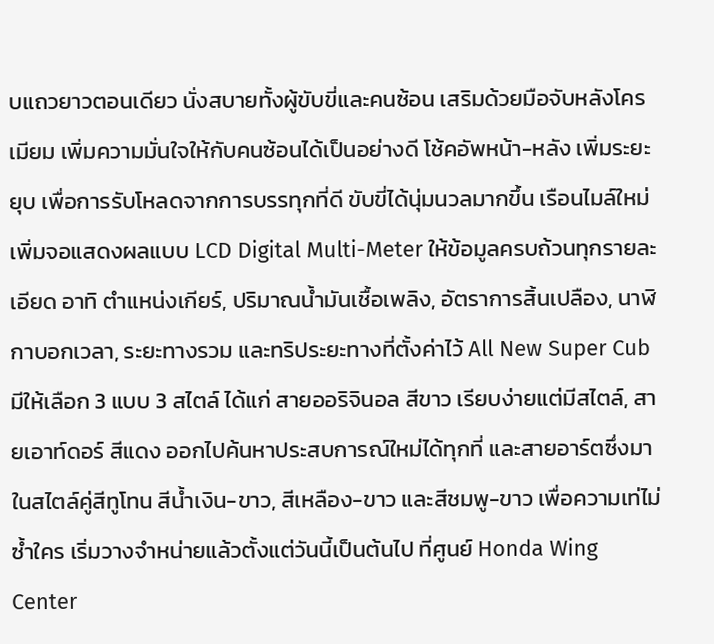บแถวยาวตอนเดียว นั่งสบายทั้งผู้ขับขี่และคนซ้อน เสริมด้วยมือจับหลังโครเมียม เพิ่มความมั่นใจให้กับคนซ้อนได้เป็นอย่างดี โช้คอัพหน้า-หลัง เพิ่มระยะยุบ เพื่อการรับโหลดจากการบรรทุกที่ดี ขับขี่ได้นุ่มนวลมากขึ้น เรือนไมล์ใหม่เพิ่มจอแสดงผลแบบ LCD Digital Multi-Meter ให้ข้อมูลครบถ้วนทุกรายละเอียด อาทิ ตำแหน่งเกียร์, ปริมาณน้ำมันเชื้อเพลิง, อัตราการสิ้นเปลือง, นาฬิกาบอกเวลา, ระยะทางรวม และทริประยะทางที่ตั้งค่าไว้ All New Super Cub มีให้เลือก 3 แบบ 3 สไตล์ ได้แก่ สายออริจินอล สีขาว เรียบง่ายแต่มีสไตล์, สายเอาท์ดอร์ สีแดง ออกไปค้นหาประสบการณ์ใหม่ได้ทุกที่ และสายอาร์ตซึ่งมาในสไตล์คู่สีทูโทน สีน้ำเงิน-ขาว, สีเหลือง-ขาว และสีชมพู-ขาว เพื่อความเท่ไม่ซ้ำใคร เริ่มวางจำหน่ายแล้วตั้งแต่วันนี้เป็นต้นไป ที่ศูนย์ Honda Wing Center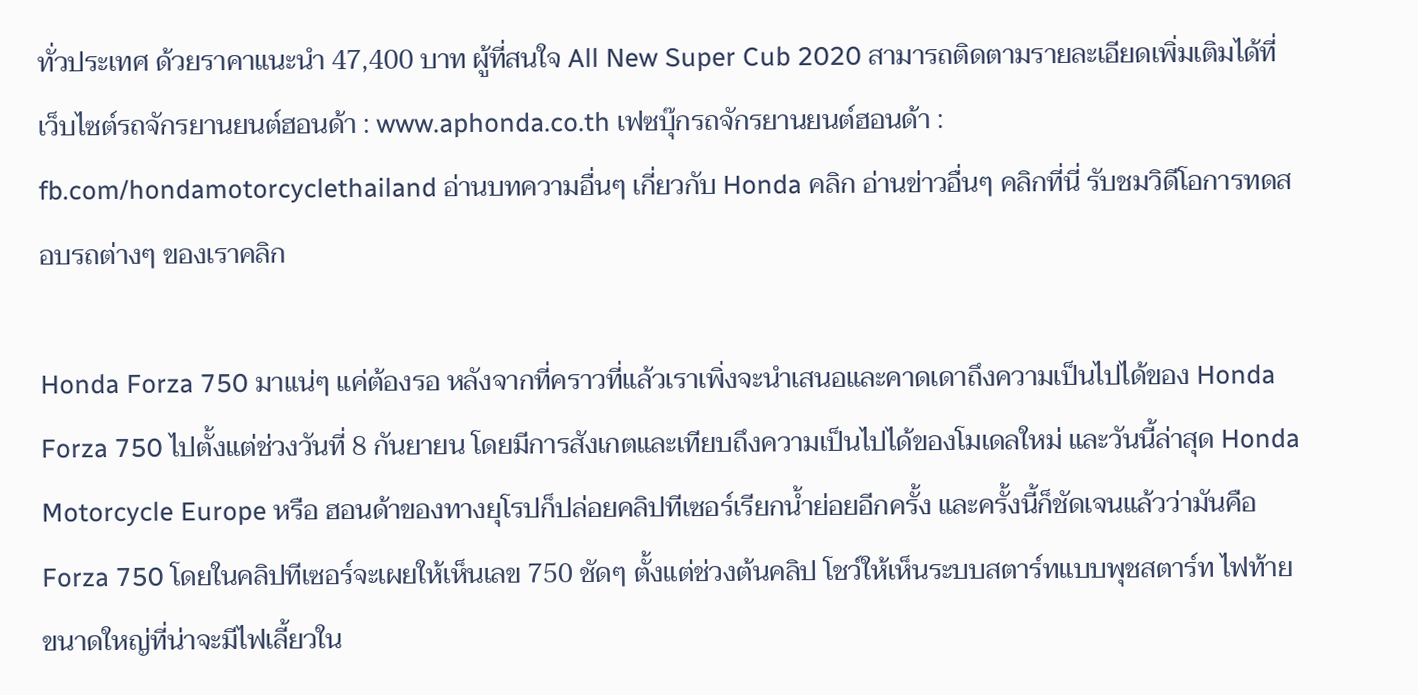ทั่วประเทศ ด้วยราคาแนะนำ 47,400 บาท ผู้ที่สนใจ All New Super Cub 2020 สามารถติดตามรายละเอียดเพิ่มเติมได้ที่ เว็บไซต์รถจักรยานยนต์ฮอนด้า : www.aphonda.co.th เฟซบุ๊กรถจักรยานยนต์ฮอนด้า : fb.com/hondamotorcyclethailand อ่านบทความอื่นๆ เกี่ยวกับ Honda คลิก อ่านข่าวอื่นๆ คลิกที่นี่ รับชมวิดีโอการทดสอบรถต่างๆ ของเราคลิก

Honda Forza 750 มาแน่ๆ แค่ต้องรอ หลังจากที่คราวที่แล้วเราเพิ่งจะนำเสนอและคาดเดาถึงความเป็นไปได้ของ Honda Forza 750 ไปตั้งแต่ช่วงวันที่ 8 กันยายน โดยมีการสังเกตและเทียบถึงความเป็นไปได้ของโมเดลใหม่ และวันนี้ล่าสุด Honda Motorcycle Europe หรือ ฮอนด้าของทางยุโรปก็ปล่อยคลิปทีเซอร์เรียกน้ำย่อยอีกครั้ง และครั้งนี้ก็ชัดเจนแล้วว่ามันคือ Forza 750 โดยในคลิปทีเซอร์จะเผยให้เห็นเลข 750 ชัดๆ ตั้งแต่ช่วงต้นคลิป โชว์ให้เห็นระบบสตาร์ทแบบพุชสตาร์ท ไฟท้ายขนาดใหญ่ที่น่าจะมีไฟเลี้ยวใน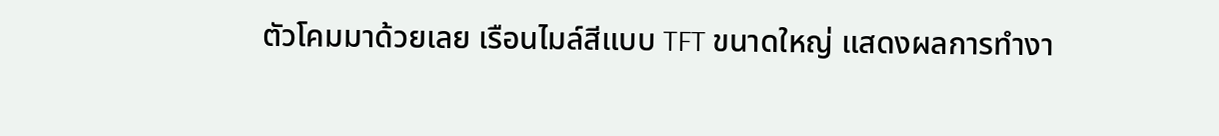ตัวโคมมาด้วยเลย เรือนไมล์สีแบบ TFT ขนาดใหญ่ แสดงผลการทำงา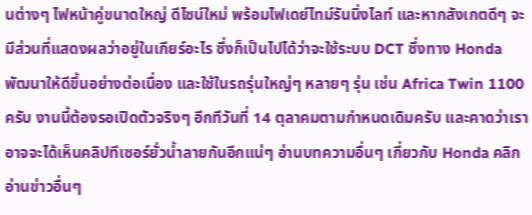นต่างๆ ไฟหน้าคู่ขนาดใหญ่ ดีไซน์ใหม่ พร้อมไฟเดย์ไทม์รันนิ่งไลท์ และหากสังเกตดีๆ จะมีส่วนที่แสดงผลว่าอยู่ในเกียร์อะไร ซึ่งก็เป็นไปได้ว่าจะใช้ระบบ DCT ซึ่งทาง Honda พัฒนาให้ดีขึ้นอย่างต่อเนื่อง และใช้ในรถรุ่นใหญ่ๆ หลายๆ รุ่น เช่น Africa Twin 1100 ครับ งานนี้ต้องรอเปิดตัวจริงๆ อีกทีวันที่ 14 ตุลาคมตามกำหนดเดิมครับ และคาดว่าเราอาจจะได้เห็นคลิปทีเซอร์ยั่วน้ำลายกันอีกแน่ๆ อ่านบทความอื่นๆ เกี่ยวกับ Honda คลิก อ่านข่าวอื่นๆ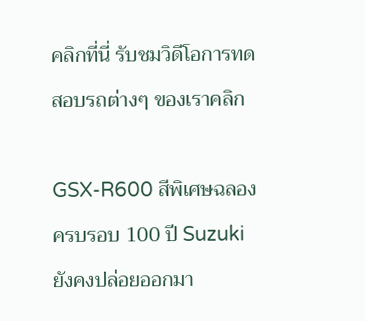คลิกที่นี่ รับชมวิดีโอการทดสอบรถต่างๆ ของเราคลิก

GSX-R600 สีพิเศษฉลองครบรอบ 100 ปี Suzuki ยังคงปล่อยออกมา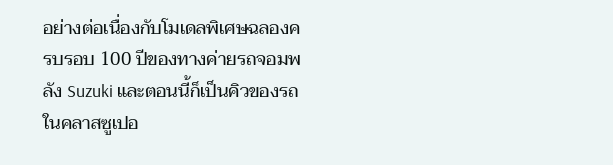อย่างต่อเนื่องกับโมเดลพิเศษฉลองครบรอบ 100 ปีของทางค่ายรถจอมพลัง Suzuki และตอนนี้ก็เป็นคิวของรถในคลาสซูเปอ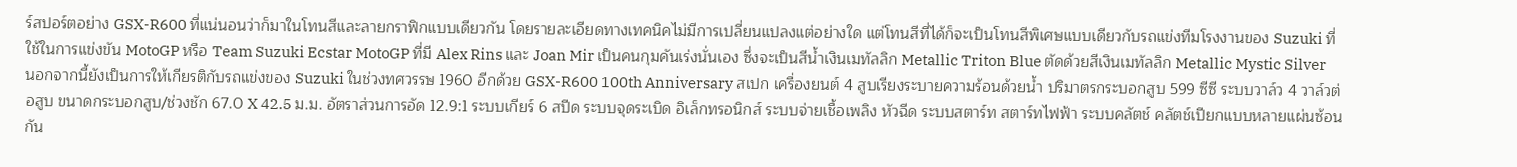ร์สปอร์ตอย่าง GSX-R600 ที่แน่นอนว่าก็มาในโทนสีและลายกราฟิกแบบเดียวกัน โดยรายละเอียดทางเทคนิคไม่มีการเปลี่ยนแปลงแต่อย่างใด แต่โทนสีที่ได้ก็จะเป็นโทนสีพิเศษแบบเดียวกับรถแข่งทีมโรงงานของ Suzuki ที่ใช้ในการแข่งขัน MotoGP หรือ Team Suzuki Ecstar MotoGP ที่มี Alex Rins และ Joan Mir เป็นคนกุมคันเร่งนั่นเอง ซึ่งจะเป็นสีน้ำเงินเมทัลลิก Metallic Triton Blue ตัดด้วยสีเงินเมทัลลิก Metallic Mystic Silver นอกจากนี้ยังเป็นการให้เกียรติกับรถแข่งของ Suzuki ในช่วงทศวรรษ 1960 อีกด้วย GSX-R600 100th Anniversary สเปก เครื่องยนต์ 4 สูบเรียงระบายความร้อนด้วยน้ำ ปริมาตรกระบอกสูบ 599 ซีซี ระบบวาล์ว 4 วาล์วต่อสูบ ขนาดกระบอกสูบ/ช่วงชัก 67.0 X 42.5 ม.ม. อัตราส่วนการอัด 12.9:1 ระบบเกียร์ 6 สปีด ระบบจุดระเบิด อิเล็กทรอนิกส์ ระบบจ่ายเชื้อเพลิง หัวฉีด ระบบสตาร์ท สตาร์ทไฟฟ้า ระบบคลัตช์ คลัตช์เปียกแบบหลายแผ่นซ้อนกัน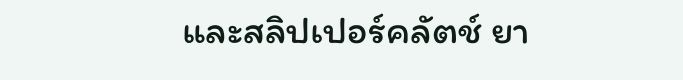และสลิปเปอร์คลัตช์ ยา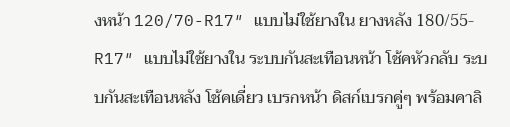งหน้า 120/70-R17″ แบบไม่ใช้ยางใน ยางหลัง 180/55-R17″ แบบไม่ใช้ยางใน ระบบกันสะเทือนหน้า โช้คหัวกลับ ระบบกันสะเทือนหลัง โช้คเดี่ยว เบรกหน้า ดิสก์เบรกคู่ๆ พร้อมคาลิ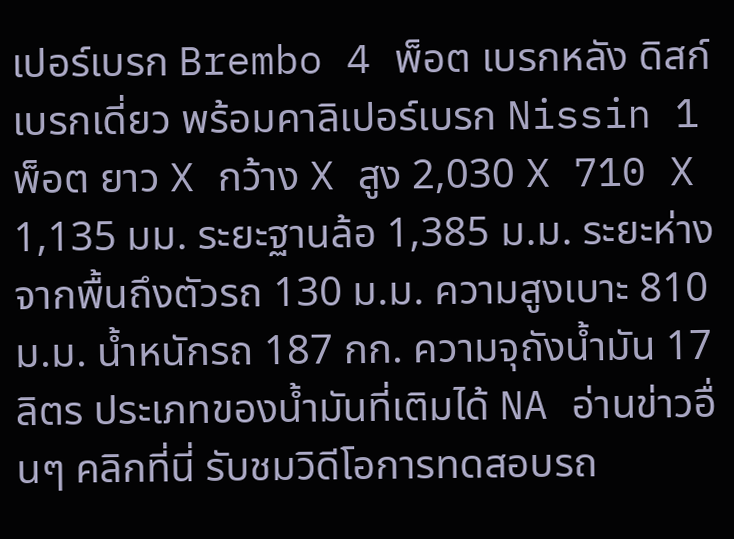เปอร์เบรก Brembo 4 พ็อต เบรกหลัง ดิสก์เบรกเดี่ยว พร้อมคาลิเปอร์เบรก Nissin 1 พ็อต ยาว X กว้าง X สูง 2,030 X 710 X 1,135 มม. ระยะฐานล้อ 1,385 ม.ม. ระยะห่างจากพื้นถึงตัวรถ 130 ม.ม. ความสูงเบาะ 810 ม.ม. น้ำหนักรถ 187 กก. ความจุถังน้ำมัน 17 ลิตร ประเภทของน้ำมันที่เติมได้ NA อ่านข่าวอื่นๆ คลิกที่นี่ รับชมวิดีโอการทดสอบรถ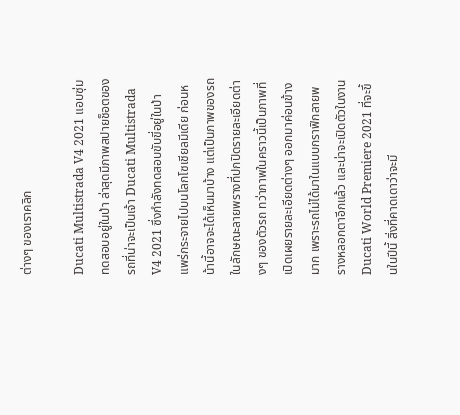ต่างๆ ของเราคลิก

Ducati Multistrada V4 2021 แอบซุ่มทดสอบอยู่ในป่า ล่าสุดมีภาพสปายช็อตของรถที่น่าจะเป็นเจ้า Ducati Multistrada V4 2021 ซึ่งกำลังทดสอบขับขี่อยู่ในป่า แพร่กระจายไปบนโลกโซเชียลมีเดีย ก่อนหน้านี้อาจจะได้เห็นมาบ้าง แต่เป็นภาพของรถในลักษณะลายพรางที่ปกปิดรายละเอียดต่างๆ ของตัวรถ ทว่าภาพในคราวนี้เป็นภาพที่เปิดเผยรายละเอียดต่างๆ ออกมาค่อนข้างมาก เพราะรถไม่ได้มาในแบบกราฟิกลายพรางหลอกตาอีกแล้ว และน่าจะเปิดตัวในงาน Ducati World Premiere 2021 ที่จะขึ้นในปีนี้ สิ่งที่คาดเดาว่าจะมี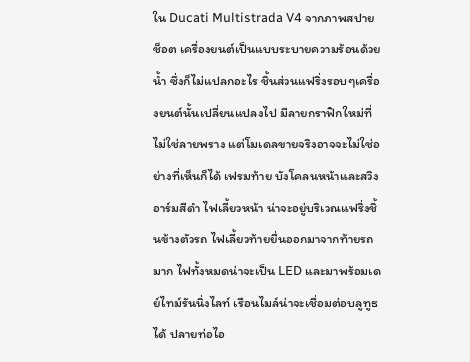ใน Ducati Multistrada V4 จากภาพสปายช็อต เครื่องยนต์เป็นแบบระบายความร้อนด้วยน้ำ ซึ่งก็ไม่แปลกอะไร ชิ้นส่วนแฟริ่งรอบๆเครื่องยนต์นั้นเปลี่ยนแปลงไป มีลายกราฟิกใหม่ที่ไม่ใช่ลายพราง แต่โมเดลขายจริงอาจจะไม่ใช่อย่างที่เห็นก็ได้ เฟรมท้าย บังโคลนหน้าและสวิงอาร์มสีดำ ไฟเลี้ยวหน้า น่าจะอยู่บริเวณแฟริ่งชิ้นข้างตัวรถ ไฟเลี้ยวท้ายยื่นออกมาจากท้ายรถมาก ไฟทั้งหมดน่าจะเป็น LED และมาพร้อมเดย์ไทม์รันนิ่งไลท์ เรือนไมล์น่าจะเชื่อมต่อบลูทูธได้ ปลายท่อไอ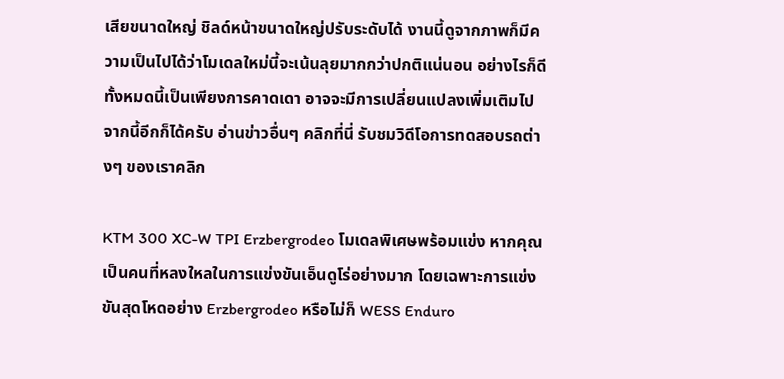เสียขนาดใหญ่ ชิลด์หน้าขนาดใหญ่ปรับระดับได้ งานนี้ดูจากภาพก็มีความเป็นไปได้ว่าโมเดลใหม่นี้จะเน้นลุยมากกว่าปกติแน่นอน อย่างไรก็ดีทั้งหมดนี้เป็นเพียงการคาดเดา อาจจะมีการเปลี่ยนแปลงเพิ่มเติมไปจากนี้อีกก็ได้ครับ อ่านข่าวอื่นๆ คลิกที่นี่ รับชมวิดีโอการทดสอบรถต่างๆ ของเราคลิก

KTM 300 XC-W TPI Erzbergrodeo โมเดลพิเศษพร้อมแข่ง หากคุณเป็นคนที่หลงใหลในการแข่งขันเอ็นดูโร่อย่างมาก โดยเฉพาะการแข่งขันสุดโหดอย่าง Erzbergrodeo หรือไม่ก็ WESS Enduro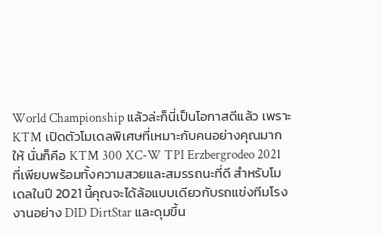World Championship แล้วล่ะก็นี่เป็นโอกาสดีแล้ว เพราะ KTM เปิดตัวโมเดลพิเศษที่เหมาะกับคนอย่างคุณมากให้ นั่นก็คือ KTM 300 XC-W TPI Erzbergrodeo 2021 ที่เพียบพร้อมทั้งความสวยและสมรรถนะที่ดี สำหรับโมเดลในปี 2021 นี้คุณจะได้ล้อแบบเดียวกับรถแข่งทีมโรงงานอย่าง DID DirtStar และดุมขึ้น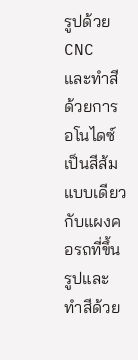รูปด้วย CNC และทำสีด้วยการอโนไดซ์เป็นสีส้มแบบเดียวกับแผงคอรถที่ขึ้นรูปและทำสีด้วย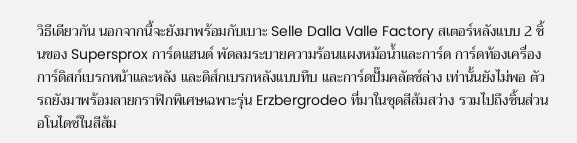วิธีเดียวกัน นอกจากนี้จะยังมาพร้อมกับเบาะ Selle Dalla Valle Factory สเตอร์หลังแบบ 2 ชิ้นของ Supersprox การ์ดแฮนด์ พัดลมระบายความร้อนแผงหม้อน้ำและการ์ด การ์ดท้องเครื่อง การ์ดิสก์เบรกหน้าและหลัง และดิส์กเบรกหลังแบบทึบ และการ์ดปั๊มคลัตช์ล่าง เท่านั้นยังไม่พอ ตัวรถยังมาพร้อมลายกราฟิกพิเศษเฉพาะรุ่น Erzbergrodeo ที่มาในชุดสีส้มสว่าง รวมไปถึงชิ้นส่วนอโนไดซ์ในสีส้ม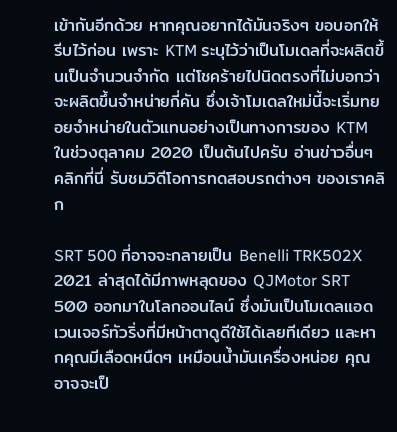เข้ากันอีกด้วย หากคุณอยากได้มันจริงๆ ขอบอกให้รีบไว้ก่อน เพราะ KTM ระบุไว้ว่าเป็นโมเดลที่จะผลิตขึ้นเป็นจำนวนจำกัด แต่โชคร้ายไปนิดตรงที่ไม่บอกว่าจะผลิตขึ้นจำหน่ายกี่คัน ซึ่งเจ้าโมเดลใหม่นี้จะเริ่มทยอยจำหน่ายในตัวแทนอย่างเป็นทางการของ KTM ในช่วงตุลาคม 2020 เป็นต้นไปครับ อ่านข่าวอื่นๆ คลิกที่นี่ รับชมวิดีโอการทดสอบรถต่างๆ ของเราคลิก

SRT 500 ที่อาจจะกลายเป็น Benelli TRK502X 2021 ล่าสุดได้มีภาพหลุดของ QJMotor SRT 500 ออกมาในโลกออนไลน์ ซึ่งมันเป็นโมเดลแอดเวนเจอร์ทัวริ่งที่มีหน้าตาดูดีใช้ได้เลยทีเดียว และหากคุณมีเลือดหนืดๆ เหมือนน้ำมันเครื่องหน่อย คุณอาจจะเป็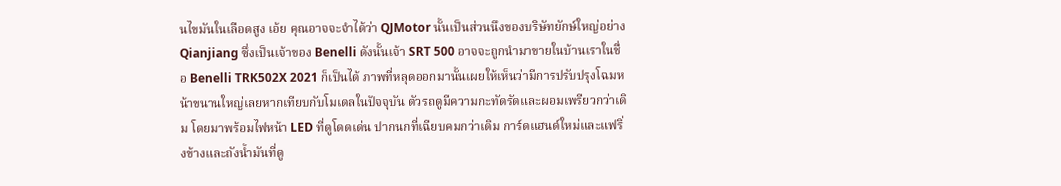นไขมันในเลือดสูง เอ้ย คุณอาจจะจำได้ว่า QJMotor นั้นเป็นส่วนนึงของบริษัทยักษ์ใหญ่อย่าง Qianjiang ซึ่งเป็นเจ้าของ Benelli ดังนั้นเจ้า SRT 500 อาจจะถูกนำมาขายในบ้านเราในชื่อ Benelli TRK502X 2021 ก็เป็นได้ ภาพที่หลุดออกมานั้นเผยให้เห็นว่ามีการปรับปรุงโฉมหน้าขนานใหญ่เลยหากเทียบกับโมเดลในปัจจุบัน ตัวรถดูมีความกะทัดรัดและผอมเพรียวกว่าเดิม โดยมาพร้อมไฟหน้า LED ที่ดูโดดเด่น ปากนกที่เฉียบคมกว่าเดิม การ์ดแฮนด์ใหม่และแฟริ่งข้างและถังน้ำมันที่ดู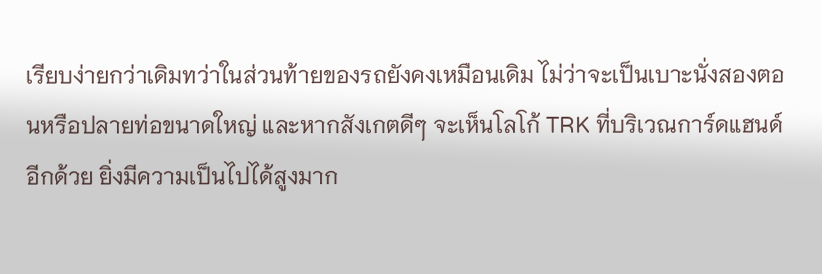เรียบง่ายกว่าเดิมทว่าในส่วนท้ายของรถยังคงเหมือนเดิม ไม่ว่าจะเป็นเบาะนั่งสองตอนหรือปลายท่อขนาดใหญ่ และหากสังเกตดีๆ จะเห็นโลโก้ TRK ที่บริเวณการ์ดแฮนด์อีกด้วย ยิ่งมีความเป็นไปได้สูงมาก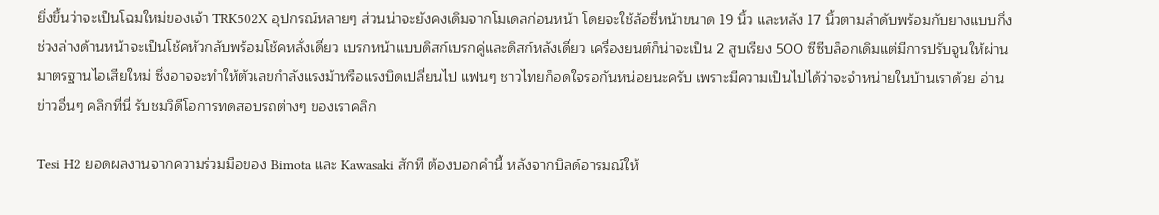ยิ่งขึ้นว่าจะเป็นโฉมใหม่ของเจ้า TRK502X อุปกรณ์หลายๆ ส่วนน่าจะยังคงเดิมจากโมเดลก่อนหน้า โดยจะใช้ล้อซี่หน้าขนาด 19 นิ้ว และหลัง 17 นิ้วตามลำดับพร้อมกับยางแบบกึ่ง ช่วงล่างด้านหน้าจะเป็นโช้คหัวกลับพร้อมโช้คหลั่งเดี่ยว เบรกหน้าแบบดิสก์เบรกคู่และดิสก์หลังเดี่ยว เครื่องยนต์ก็น่าจะเป็น 2 สูบเรียง 500 ซีซีบล็อกเดิมแต่มีการปรับจูนให้ผ่านมาตรฐานไอเสียใหม่ ซึ่งอาจจะทำให้ตัวเลขกำลังแรงม้าหรือแรงบิดเปลี่ยนไป แฟนๆ ชาวไทยก็อดใจรอกันหน่อยนะครับ เพราะมีความเป็นไปได้ว่าจะจำหน่ายในบ้านเราด้วย อ่านข่าวอื่นๆ คลิกที่นี่ รับชมวิดีโอการทดสอบรถต่างๆ ของเราคลิก

Tesi H2 ยอดผลงานจากความร่วมมือของ Bimota และ Kawasaki สักที ต้องบอกคำนี้ หลังจากบิลด์อารมณ์ให้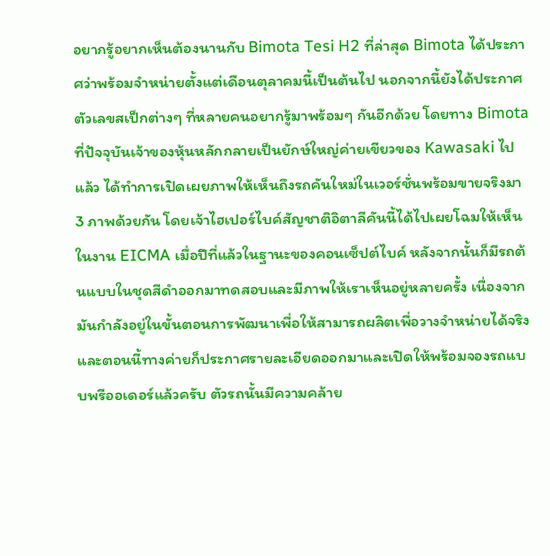อยากรู้อยากเห็นต้องนานกับ Bimota Tesi H2 ที่ล่าสุด Bimota ได้ประกาศว่าพร้อมจำหน่ายตั้งแต่เดือนตุลาคมนี้เป็นต้นไป นอกจากนี้ยังได้ประกาศตัวเลขสเป็กต่างๆ ที่หลายคนอยากรู้มาพร้อมๆ กันอีกด้วย โดยทาง Bimota ที่ปัจจุบันเจ้าของหุ้นหลักกลายเป็นยักษ์ใหญ่ค่ายเขียวของ Kawasaki ไปแล้ว ได้ทำการเปิดเผยภาพให้เห็นถึงรถคันใหม่ในเวอร์ชั่นพร้อมขายจริงมา 3 ภาพด้วยกัน โดยเจ้าไฮเปอร์ไบค์สัญชาติอิตาลีคันนี้ได้ไปเผยโฉมให้เห็นในงาน EICMA เมื่อปีที่แล้วในฐานะของคอนเซ็ปต์ไบค์ หลังจากนั้นก็มีรถต้นแบบในชุดสีดำออกมาทดสอบและมีภาพให้เราเห็นอยู่หลายครั้ง เนื่องจากมันกำลังอยู่ในขั้นตอนการพัฒนาเพื่อให้สามารถผลิตเพื่อวางจำหน่ายได้จริง และตอนนี้ทางค่ายก็ประกาศรายละเอียดออกมาและเปิดให้พร้อมจองรถแบบพรีออเดอร์แล้วครับ ตัวรถนั้นมีความคล้าย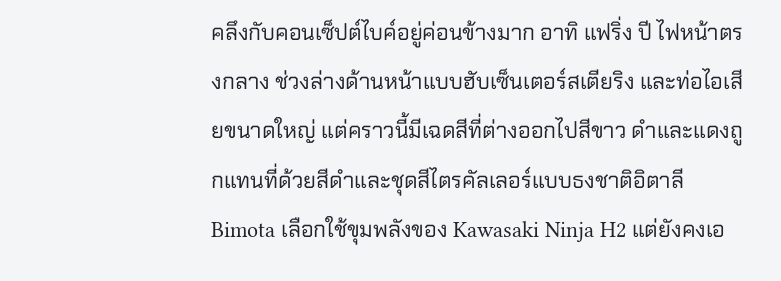คลึงกับคอนเซ็ปต์ไบค์อยู่ค่อนข้างมาก อาทิ แฟริ่ง ปี ไฟหน้าตรงกลาง ช่วงล่างด้านหน้าแบบฮับเซ็นเตอร์สเตียริง และท่อไอเสียขนาดใหญ่ แต่คราวนี้มีเฉดสีที่ต่างออกไปสีขาว ดำและแดงถูกแทนที่ด้วยสีดำและชุดสีไตรคัลเลอร์แบบธงชาติอิตาลี Bimota เลือกใช้ขุมพลังของ Kawasaki Ninja H2 แต่ยังคงเอ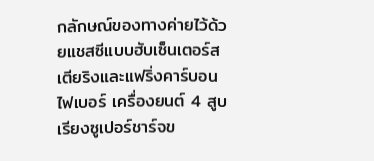กลักษณ์ของทางค่ายไว้ด้วยแชสซีแบบฮับเซ็นเตอร์สเตียริงและแฟริ่งคาร์บอนไฟเบอร์ เครื่องยนต์ 4 สูบเรียงซูเปอร์ชาร์จข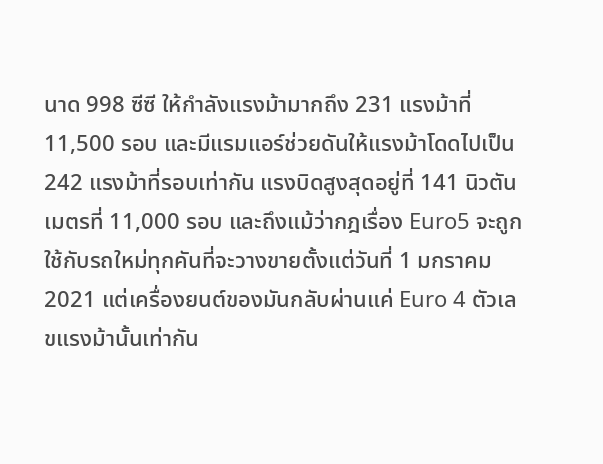นาด 998 ซีซี ให้กำลังแรงม้ามากถึง 231 แรงม้าที่ 11,500 รอบ และมีแรมแอร์ช่วยดันให้แรงม้าโดดไปเป็น 242 แรงม้าที่รอบเท่ากัน แรงบิดสูงสุดอยู่ที่ 141 นิวตันเมตรที่ 11,000 รอบ และถึงแม้ว่ากฎเรื่อง Euro5 จะถูกใช้กับรถใหม่ทุกคันที่จะวางขายตั้งแต่วันที่ 1 มกราคม 2021 แต่เครื่องยนต์ของมันกลับผ่านแค่ Euro 4 ตัวเลขแรงม้านั้นเท่ากัน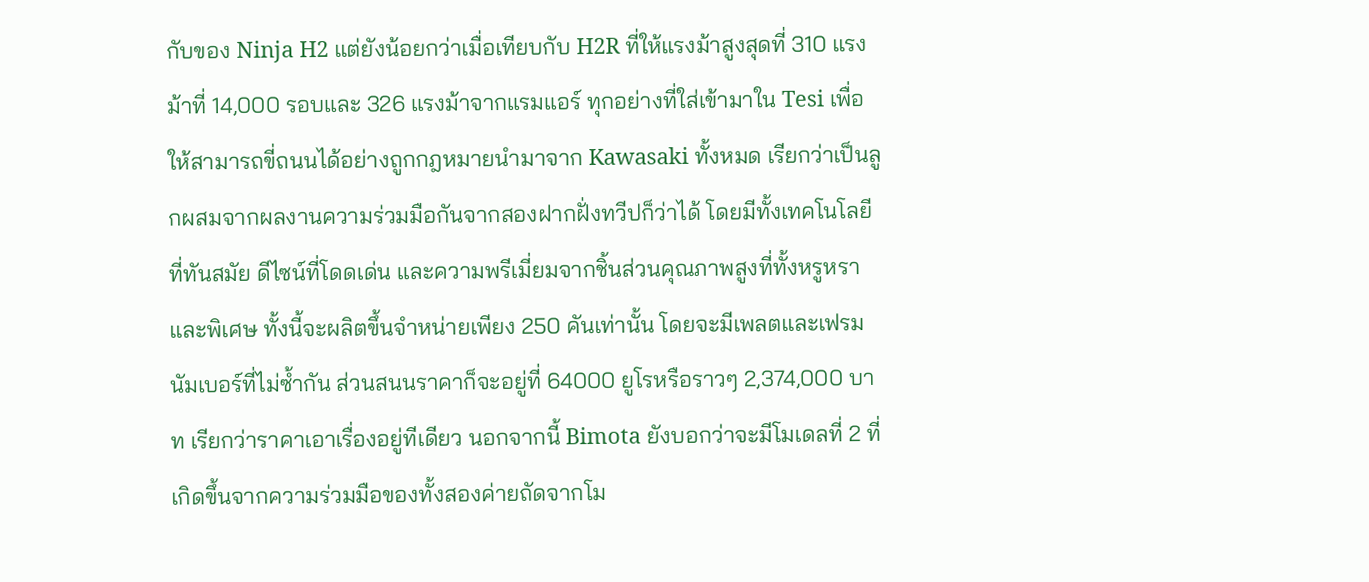กับของ Ninja H2 แต่ยังน้อยกว่าเมื่อเทียบกับ H2R ที่ให้แรงม้าสูงสุดที่ 310 แรงม้าที่ 14,000 รอบและ 326 แรงม้าจากแรมแอร์ ทุกอย่างที่ใส่เข้ามาใน Tesi เพื่อให้สามารถขี่ถนนได้อย่างถูกกฎหมายนำมาจาก Kawasaki ทั้งหมด เรียกว่าเป็นลูกผสมจากผลงานความร่วมมือกันจากสองฝากฝั่งทวีปก็ว่าได้ โดยมีทั้งเทคโนโลยีที่ทันสมัย ดีไซน์ที่โดดเด่น และความพรีเมี่ยมจากชิ้นส่วนคุณภาพสูงที่ทั้งหรูหราและพิเศษ ทั้งนี้จะผลิตขึ้นจำหน่ายเพียง 250 คันเท่านั้น โดยจะมีเพลตและเฟรมนัมเบอร์ที่ไม่ซ้ำกัน ส่วนสนนราคาก็จะอยู่ที่ 64000 ยูโรหรือราวๆ 2,374,000 บาท เรียกว่าราคาเอาเรื่องอยู่ทีเดียว นอกจากนี้ Bimota ยังบอกว่าจะมีโมเดลที่ 2 ที่เกิดขึ้นจากความร่วมมือของทั้งสองค่ายถัดจากโม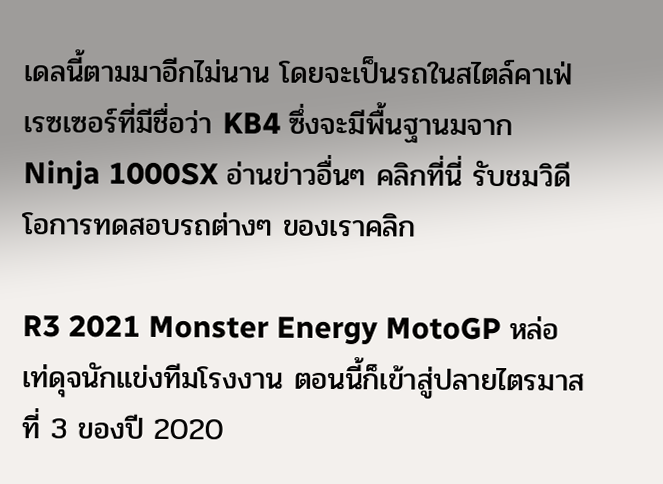เดลนี้ตามมาอีกไม่นาน โดยจะเป็นรถในสไตล์คาเฟ่เรซเซอร์ที่มีชื่อว่า KB4 ซึ่งจะมีพื้นฐานมจาก Ninja 1000SX อ่านข่าวอื่นๆ คลิกที่นี่ รับชมวิดีโอการทดสอบรถต่างๆ ของเราคลิก

R3 2021 Monster Energy MotoGP หล่อเท่ดุจนักแข่งทีมโรงงาน ตอนนี้ก็เข้าสู่ปลายไตรมาสที่ 3 ของปี 2020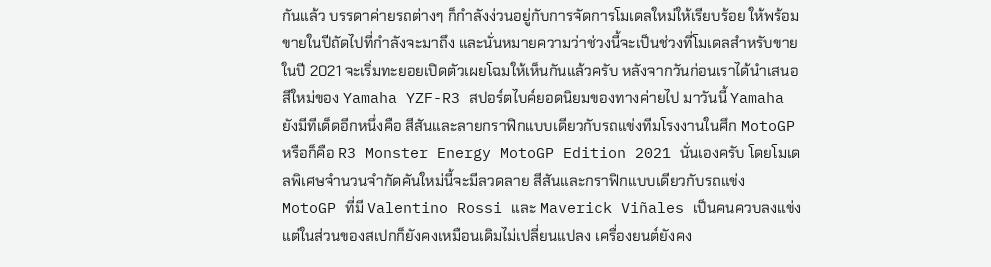กันแล้ว บรรดาค่ายรถต่างๆ ก็กำลังง่วนอยู่กับการจัดการโมเดลใหม่ให้เรียบร้อย ให้พร้อมขายในปีถัดไปที่กำลังจะมาถึง และนั่นหมายความว่าช่วงนี้จะเป็นช่วงที่โมเดลสำหรับขายในปี 2021 จะเริ่มทะยอยเปิดตัวเผยโฉมให้เห็นกันแล้วครับ หลังจากวันก่อนเราได้นำเสนอสีใหม่ของ Yamaha YZF-R3 สปอร์ตไบค์ยอดนิยมของทางค่ายไป มาวันนี้ Yamaha ยังมีทีเด็ดอีกหนึ่งคือ สีสันและลายกราฟิกแบบเดียวกับรถแข่งทีมโรงงานในศึก MotoGP หรือก็คือ R3 Monster Energy MotoGP Edition 2021 นั่นเองครับ โดยโมเดลพิเศษจำนวนจำกัดคันใหม่นี้จะมีลวดลาย สีสันและกราฟิกแบบเดียวกับรถแข่ง MotoGP ที่มี Valentino Rossi และ Maverick Viñales เป็นคนควบลงแข่ง แต่ในส่วนของสเปกก็ยังคงเหมือนเดิมไม่เปลี่ยนแปลง เครื่องยนต์ยังคง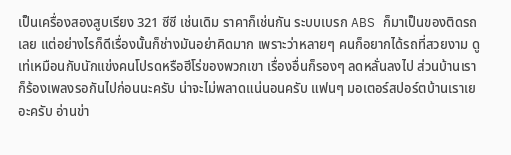เป็นเครื่องสองสูบเรียง 321 ซีซี เช่นเดิม ราคาก็เช่นกัน ระบบเบรก ABS ก็มาเป็นของติดรถเลย แต่อย่างไรก็ดีเรื่องนั้นก็ช่างมันอย่าคิดมาก เพราะว่าหลายๆ คนก็อยากได้รถที่สวยงาม ดูเท่เหมือนกับนักแข่งคนโปรดหรือฮีโร่ของพวกเขา เรื่องอื่นก็รองๆ ลดหลั่นลงไป ส่วนบ้านเราก็ร้องเพลงรอกันไปก่อนนะครับ น่าจะไม่พลาดแน่นอนครับ แฟนๆ มอเตอร์สปอร์ตบ้านเราเยอะครับ อ่านข่า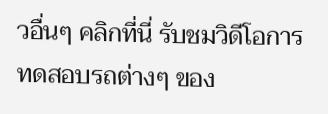วอื่นๆ คลิกที่นี่ รับชมวิดีโอการทดสอบรถต่างๆ ของ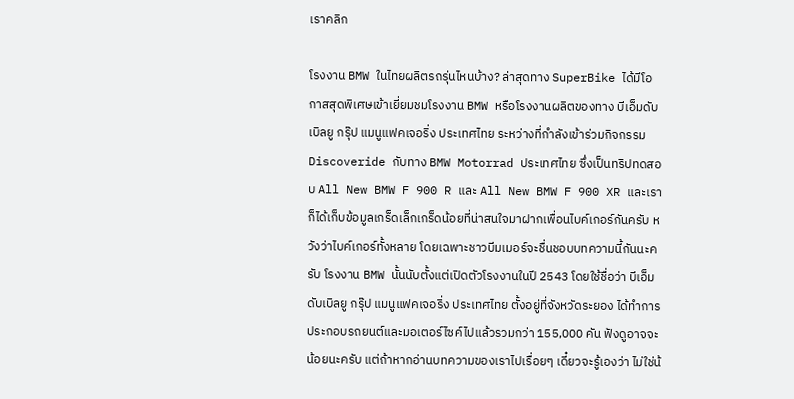เราคลิก

โรงงาน BMW ในไทยผลิตรถรุ่นไหนบ้าง? ล่าสุดทาง SuperBike ได้มีโอกาสสุดพิเศษเข้าเยี่ยมชมโรงงาน BMW หรือโรงงานผลิตของทาง บีเอ็มดับเบิลยู กรุ๊ป แมนูแฟคเจอริ่ง ประเทศไทย ระหว่างที่กำลังเข้าร่วมกิจกรรม Discoveride กับทาง BMW Motorrad ประเทศไทย ซึ่งเป็นทริปทดสอบ All New BMW F 900 R และ All New BMW F 900 XR และเราก็ได้เก็บข้อมูลเกร็ดเล็กเกร็ดน้อยที่น่าสนใจมาฝากเพื่อนไบค์เกอร์กันครับ หวังว่าไบค์เกอร์ทั้งหลาย โดยเฉพาะชาวบีมเมอร์จะชื่นชอบบทความนี้กันนะครับ โรงงาน BMW นั้นนับตั้งแต่เปิดตัวโรงงานในปี 2543 โดยใช้ชื่อว่า บีเอ็มดับเบิลยู กรุ๊ป แมนูแฟคเจอริ่ง ประเทศไทย ตั้งอยู่ที่จังหวัดระยอง ได้ทำการประกอบรถยนต์และมอเตอร์ไซค์ไปแล้วรวมกว่า 155,000 คัน ฟังดูอาจจะน้อยนะครับ แต่ถ้าหากอ่านบทความของเราไปเรื่อยๆ เดี๋ยวจะรู้เองว่า ไม่ใช่น้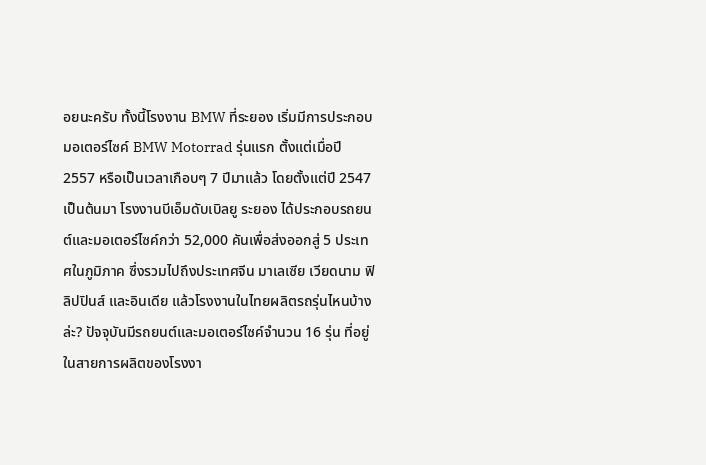อยนะครับ ทั้งนี้โรงงาน BMW ที่ระยอง เริ่มมีการประกอบมอเตอร์ไซค์ BMW Motorrad รุ่นแรก ตั้งแต่เมื่อปี 2557 หรือเป็นเวลาเกือบๆ 7 ปีมาแล้ว โดยตั้งแต่ปี 2547 เป็นต้นมา โรงงานบีเอ็มดับเบิลยู ระยอง ได้ประกอบรถยนต์และมอเตอร์ไซค์กว่า 52,000 คันเพื่อส่งออกสู่ 5 ประเทศในภูมิภาค ซึ่งรวมไปถึงประเทศจีน มาเลเซีย เวียดนาม ฟิลิปปินส์ และอินเดีย แล้วโรงงานในไทยผลิตรถรุ่นไหนบ้างล่ะ? ปัจจุบันมีรถยนต์และมอเตอร์ไซค์จำนวน 16 รุ่น ที่อยู่ในสายการผลิตของโรงงา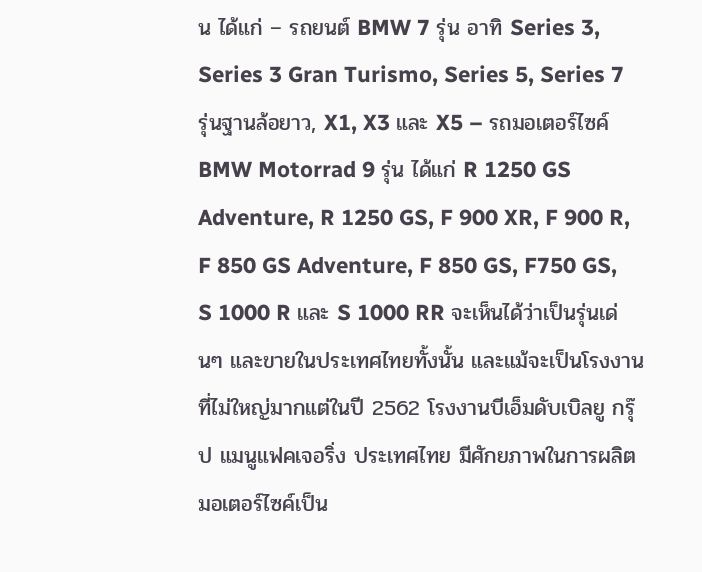น ได้แก่ – รถยนต์ BMW 7 รุ่น อาทิ Series 3, Series 3 Gran Turismo, Series 5, Series 7 รุ่นฐานล้อยาว, X1, X3 และ X5 – รถมอเตอร์ไซค์ BMW Motorrad 9 รุ่น ได้แก่ R 1250 GS Adventure, R 1250 GS, F 900 XR, F 900 R, F 850 GS Adventure, F 850 GS, F750 GS, S 1000 R และ S 1000 RR จะเห็นได้ว่าเป็นรุ่นเด่นๆ และขายในประเทศไทยทั้งนั้น และแม้จะเป็นโรงงานที่ไม่ใหญ่มากแต่ในปี 2562 โรงงานบีเอ็มดับเบิลยู กรุ๊ป แมนูแฟคเจอริ่ง ประเทศไทย มีศักยภาพในการผลิตมอเตอร์ไซค์เป็น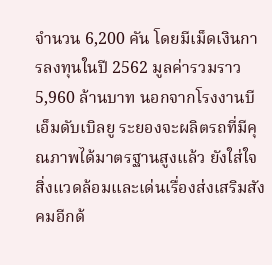จำนวน 6,200 คัน โดยมีเม็ดเงินการลงทุนในปี 2562 มูลค่ารวมราว 5,960 ล้านบาท นอกจากโรงงานบีเอ็มดับเบิลยู ระยองจะผลิตรถที่มีคุณภาพได้มาตรฐานสูงแล้ว ยังใส่ใจสิ่งแวดล้อมและเด่นเรื่องส่งเสริมสังคมอีกด้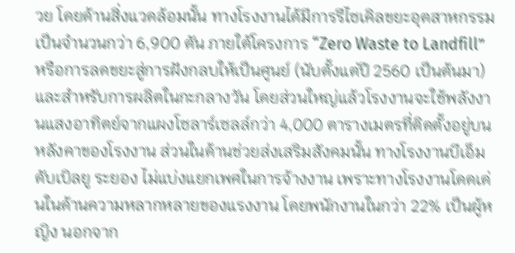วย โดยด้านสิ่งแวดล้อมนั้น ทางโรงงานได้มีการรีไซเคิลขยะอุตสาหกรรมเป็นจำนวนกว่า 6,900 ตัน ภายใต้โครงการ “Zero Waste to Landfill” หรือการลดขยะสู่การฝังกลบให้เป็นศูนย์ (นับตั้งแต่ปี 2560 เป็นต้นมา) และสำหรับการผลิตในกะกลางวัน โดยส่วนใหญ่แล้วโรงงานจะใช้พลังงานแสงอาทิตย์จากแผงโซลาร์เซลล์กว่า 4,000 ตารางเมตรที่ติดตั้งอยู่บนหลังคาของโรงงาน ส่วนในด้านช่วยส่งเสริมสังคมนั้น ทางโรงงานบีเอ็มดับเบิลยู ระยอง ไม่แบ่งแยกเพศในการจ้างงาน เพราะทางโรงงานโดดเด่นในด้านความหลากหลายของแรงงาน โดยพนักงานในกว่า 22% เป็นผู้หญิง นอกจาก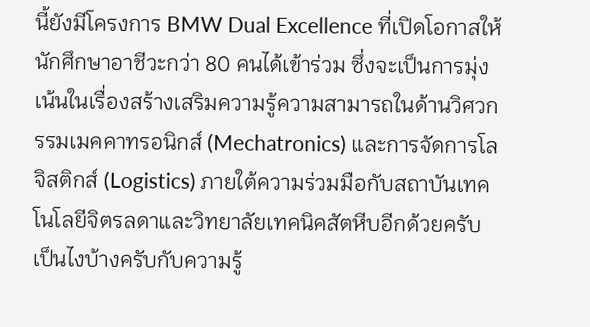นี้ยังมีโครงการ BMW Dual Excellence ที่เปิดโอกาสให้นักศึกษาอาชีวะกว่า 80 คนได้เข้าร่วม ซึ่งจะเป็นการมุ่งเน้นในเรื่องสร้างเสริมความรู้ความสามารถในด้านวิศวกรรมเมคคาทรอนิกส์ (Mechatronics) และการจัดการโลจิสติกส์ (Logistics) ภายใต้ความร่วมมือกับสถาบันเทคโนโลยีจิตรลดาและวิทยาลัยเทคนิคสัตหีบอีกด้วยครับ เป็นไงบ้างครับกับความรู้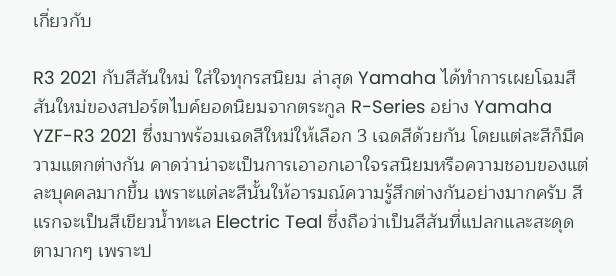เกี่ยวกับ

R3 2021 กับสีสันใหม่ ใส่ใจทุกรสนิยม ล่าสุด Yamaha ได้ทำการเผยโฉมสีสันใหม่ของสปอร์ตไบค์ยอดนิยมจากตระกูล R-Series อย่าง Yamaha YZF-R3 2021 ซึ่งมาพร้อมเฉดสีใหม่ให้เลือก 3 เฉดสีด้วยกัน โดยแต่ละสีก็มีความแตกต่างกัน คาดว่าน่าจะเป็นการเอาอกเอาใจรสนิยมหรือความชอบของแต่ละบุคคลมากขึ้น เพราะแต่ละสีนั้นให้อารมณ์ความรู้สึกต่างกันอย่างมากครับ สีแรกจะเป็นสีเขียวน้ำทะเล Electric Teal ซึ่งถือว่าเป็นสีสันที่แปลกและสะดุดตามากๆ เพราะป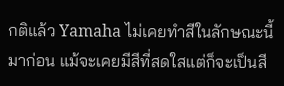กติแล้ว Yamaha ไม่เคยทำสีในลักษณะนี้มาก่อน แม้จะเคยมีสีที่สดใสแต่ก็จะเป็นสี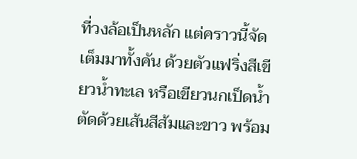ที่วงล้อเป็นหลัก แต่คราวนี้จัดเต็มมาทั้งคัน ด้วยตัวแฟริ่งสีเขียวน้ำทะเล หรือเขียวนกเป็ดน้ำตัดด้วยเส้นสีส้มและขาว พร้อม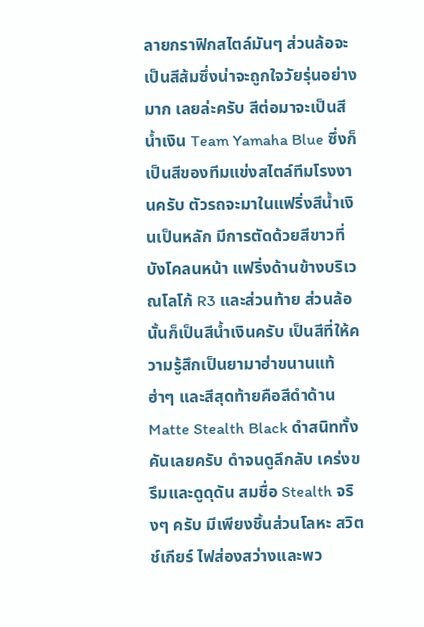ลายกราฟิกสไตล์มันๆ ส่วนล้อจะเป็นสีส้มซึ่งน่าจะถูกใจวัยรุ่นอย่างมาก เลยล่ะครับ สีต่อมาจะเป็นสีน้ำเงิน Team Yamaha Blue ซึ่งก็เป็นสีของทีมแข่งสไตล์ทีมโรงงานครับ ตัวรถจะมาในแฟริ่งสีน้ำเงินเป็นหลัก มีการตัดด้วยสีขาวที่บังโคลนหน้า แฟริ่งด้านข้างบริเวณโลโก้ R3 และส่วนท้าย ส่วนล้อนั้นก็เป็นสีน้ำเงินครับ เป็นสีที่ให้ความรู้สึกเป็นยามาฮ่าขนานแท้ ฮ่าๆ และสีสุดท้ายคือสีดำด้าน Matte Stealth Black ดำสนิททั้งคันเลยครับ ดำจนดูลึกลับ เคร่งขรึมและดูดุดัน สมชื่อ Stealth จริงๆ ครับ มีเพียงชิ้นส่วนโลหะ สวิตช์เกียร์ ไฟส่องสว่างและพว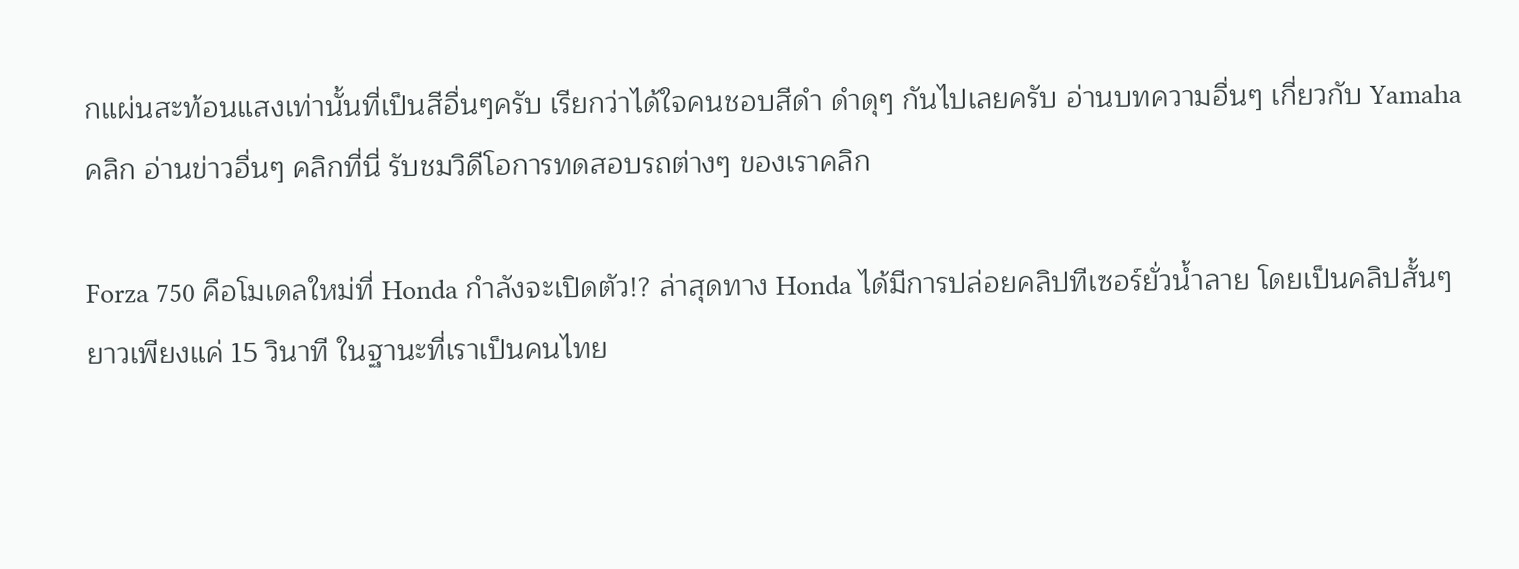กแผ่นสะท้อนแสงเท่านั้นที่เป็นสีอื่นๆครับ เรียกว่าได้ใจคนชอบสีดำ ดำดุๆ กันไปเลยครับ อ่านบทความอื่นๆ เกี่ยวกับ Yamaha คลิก อ่านข่าวอื่นๆ คลิกที่นี่ รับชมวิดีโอการทดสอบรถต่างๆ ของเราคลิก

Forza 750 คือโมเดลใหม่ที่ Honda กำลังจะเปิดตัว!? ล่าสุดทาง Honda ได้มีการปล่อยคลิปทีเซอร์ยั่วน้ำลาย โดยเป็นคลิปสั้นๆ ยาวเพียงแค่ 15 วินาที ในฐานะที่เราเป็นคนไทย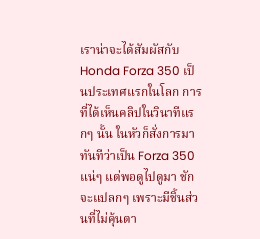เราน่าจะได้สัมผัสกับ Honda Forza 350 เป็นประเทศแรกในโลก การที่ได้เห็นคลิปในวินาทีแรกๆ นั้น ในหัวก็สั่งการมาทันทีว่าเป็น Forza 350 แน่ๆ แต่พอดูไปดูมา ชักจะแปลกๆ เพราะมีชิ้นส่วนที่ไม่คุ้นตา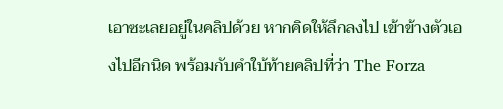เอาซะเลยอยู่ในคลิปด้วย หากคิดให้ลึกลงไป เข้าข้างตัวเองไปอีกนิด พร้อมกับคำใบ้ท้ายคลิปที่ว่า The Forza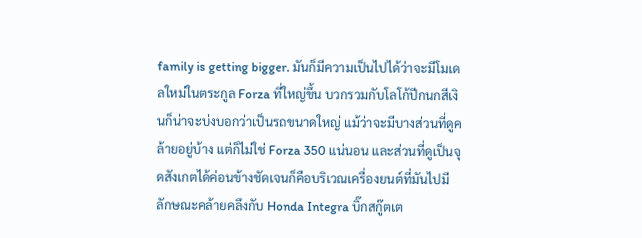family is getting bigger. มันก็มีความเป็นไปได้ว่าจะมีโมเดลใหม่ในตระกูล Forza ที่ใหญ่ขึ้น บวกรวมกับโลโก้ปีกนกสีเงินก็น่าจะบ่งบอกว่าเป็นรถขนาดใหญ่ แม้ว่าจะมีบางส่วนที่ดูคล้ายอยู่บ้าง แต่ก็ไม่ใช่ Forza 350 แน่นอน และส่วนที่ดูเป็นจุดสังเกตได้ค่อนข้างชัดเจนก็คือบริเวณเครื่องยนต์ที่มันไปมีลักษณะคล้ายคลึงกับ Honda Integra บิ๊กสกู๊ตเต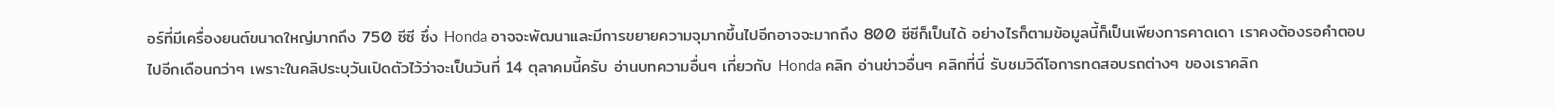อร์ที่มีเครื่องยนต์ขนาดใหญ่มากถึง 750 ซีซี ซึ่ง Honda อาจจะพัฒนาและมีการขยายความจุมากขึ้นไปอีกอาจจะมากถึง 800 ซีซีก็เป็นได้ อย่างไรก็ตามข้อมูลนี้ก็เป็นเพียงการคาดเดา เราคงต้องรอคำตอบไปอีกเดือนกว่าๆ เพราะในคลิประบุวันเปิดตัวไว้ว่าจะเป็นวันที่ 14 ตุลาคมนี้ครับ อ่านบทความอื่นๆ เกี่ยวกับ Honda คลิก อ่านข่าวอื่นๆ คลิกที่นี่ รับชมวิดีโอการทดสอบรถต่างๆ ของเราคลิก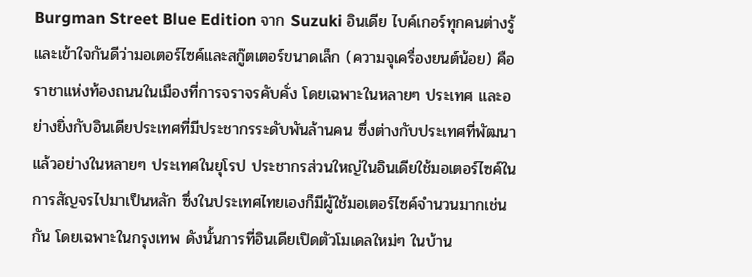Burgman Street Blue Edition จาก Suzuki อินเดีย ไบค์เกอร์ทุกคนต่างรู้และเข้าใจกันดีว่ามอเตอร์ไซค์และสกู๊ตเตอร์ขนาดเล็ก (ความจุเครื่องยนต์น้อย) คือราชาแห่งท้องถนนในเมืองที่การจราจรคับคั่ง โดยเฉพาะในหลายๆ ประเทศ และอย่างยิ่งกับอินเดียประเทศที่มีประชากรระดับพันล้านคน ซึ่งต่างกับประเทศที่พัฒนาแล้วอย่างในหลายๆ ประเทศในยุโรป ประชากรส่วนใหญ่ในอินเดียใช้มอเตอร์ไซค์ในการสัญจรไปมาเป็นหลัก ซึ่งในประเทศไทยเองก็มีผู้ใช้มอเตอร์ไซค์จำนวนมากเช่นกัน โดยเฉพาะในกรุงเทพ ดังนั้นการที่อินเดียเปิดตัวโมเดลใหม่ๆ ในบ้าน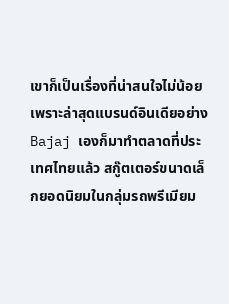เขาก็เป็นเรื่องที่น่าสนใจไม่น้อย เพราะล่าสุดแบรนด์อินเดียอย่าง Bajaj เองก็มาทำตลาดที่ประเทศไทยแล้ว สกู๊ตเตอร์ขนาดเล็กยอดนิยมในกลุ่มรถพรีเมียม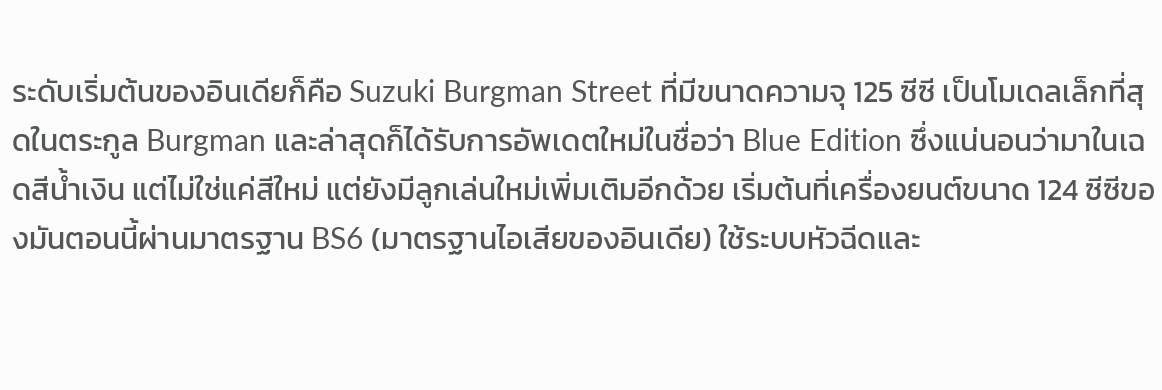ระดับเริ่มต้นของอินเดียก็คือ Suzuki Burgman Street ที่มีขนาดความจุ 125 ซีซี เป็นโมเดลเล็กที่สุดในตระกูล Burgman และล่าสุดก็ได้รับการอัพเดตใหม่ในชื่อว่า Blue Edition ซึ่งแน่นอนว่ามาในเฉดสีน้ำเงิน แต่ไม่ใช่แค่สีใหม่ แต่ยังมีลูกเล่นใหม่เพิ่มเติมอีกด้วย เริ่มต้นที่เครื่องยนต์ขนาด 124 ซีซีของมันตอนนี้ผ่านมาตรฐาน BS6 (มาตรฐานไอเสียของอินเดีย) ใช้ระบบหัวฉีดและ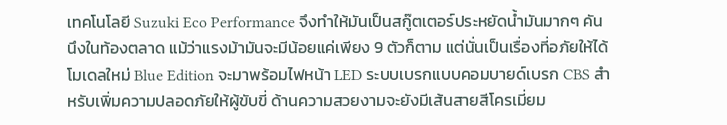เทคโนโลยี Suzuki Eco Performance จึงทำให้มันเป็นสกู๊ตเตอร์ประหยัดน้ำมันมากๆ คันนึงในท้องตลาด แม้ว่าแรงม้ามันจะมีน้อยแค่เพียง 9 ตัวก็ตาม แต่นั่นเป็นเรื่องที่อภัยให้ได้ โมเดลใหม่ Blue Edition จะมาพร้อมไฟหน้า LED ระบบเบรกแบบคอมบายด์เบรก CBS สำหรับเพิ่มความปลอดภัยให้ผู้ขับขี่ ด้านความสวยงามจะยังมีเส้นสายสีโครเมี่ยม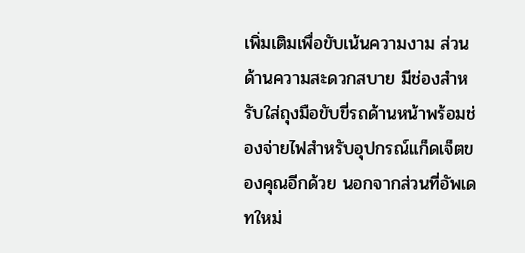เพิ่มเติมเพื่อขับเน้นความงาม ส่วนด้านความสะดวกสบาย มีช่องสำหรับใส่ถุงมือขับขี่รถด้านหน้าพร้อมช่องจ่ายไฟสำหรับอุปกรณ์แก็ดเจ็ตของคุณอีกด้วย นอกจากส่วนที่อัพเดทใหม่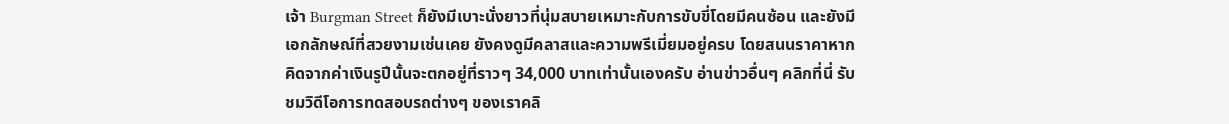เจ้า Burgman Street ก็ยังมีเบาะนั่งยาวที่นุ่มสบายเหมาะกับการขับขี่โดยมีคนซ้อน และยังมีเอกลักษณ์ที่สวยงามเช่นเคย ยังคงดูมีคลาสและความพรีเมี่ยมอยู่ครบ โดยสนนราคาหากคิดจากค่าเงินรูปีนั้นจะตกอยู่ที่ราวๆ 34,000 บาทเท่านั้นเองครับ อ่านข่าวอื่นๆ คลิกที่นี่ รับชมวิดีโอการทดสอบรถต่างๆ ของเราคลิ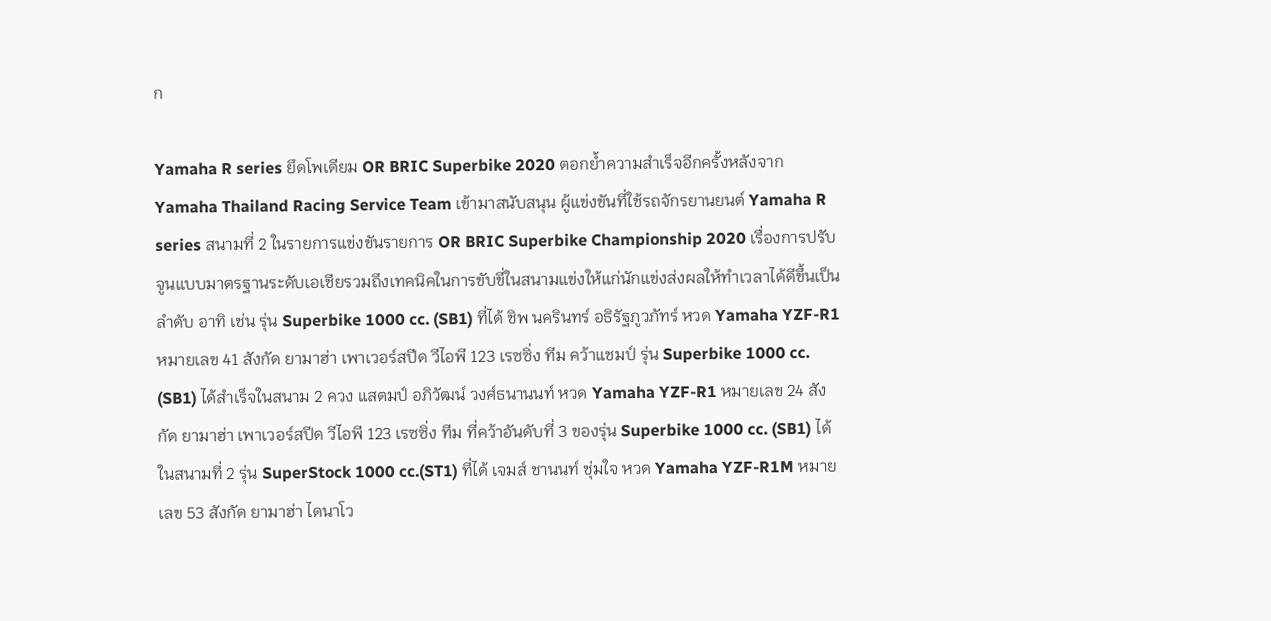ก

Yamaha R series ยึดโพเดียม OR BRIC Superbike 2020 ตอกย้ำความสำเร็จอีกครั้งหลังจาก Yamaha Thailand Racing Service Team เข้ามาสนับสนุน ผู้แข่งขันที่ใช้รถจักรยานยนต์ Yamaha R series สนามที่ 2 ในรายการแข่งขันรายการ OR BRIC Superbike Championship 2020 เรื่องการปรับจูนแบบมาตรฐานระดับเอเชียรวมถึงเทคนิคในการขับขี่ในสนามแข่งให้แก่นักแข่งส่งผลให้ทำเวลาได้ดีขึ้นเป็นลำดับ อาทิ เช่น รุ่น Superbike 1000 cc. (SB1) ที่ได้ ชิพ นครินทร์ อธิรัฐภูวภัทร์ หวด Yamaha YZF-R1 หมายเลข 41 สังกัด ยามาฮ่า เพาเวอร์สปีด วีไอพี 123 เรซซิ่ง ทีม คว้าแชมป์ รุ่น Superbike 1000 cc. (SB1) ได้สำเร็จในสนาม 2 ควง แสตมป์ อภิวัฒน์ วงศ์ธนานนท์ หวด Yamaha YZF-R1 หมายเลข 24 สังกัด ยามาฮ่า เพาเวอร์สปีด วีไอพี 123 เรซซิ่ง ทีม ที่คว้าอันดับที่ 3 ของรุ่น Superbike 1000 cc. (SB1) ได้ในสนามที่ 2 รุ่น SuperStock 1000 cc.(ST1) ที่ได้ เจมส์ ชานนท์ ชุ่มใจ หวด Yamaha YZF-R1M หมายเลข 53 สังกัด ยามาฮ่า ไดนาโว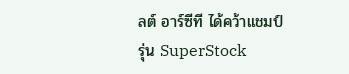ลต์ อาร์ซีที ได้คว้าแชมป์ รุ่น SuperStock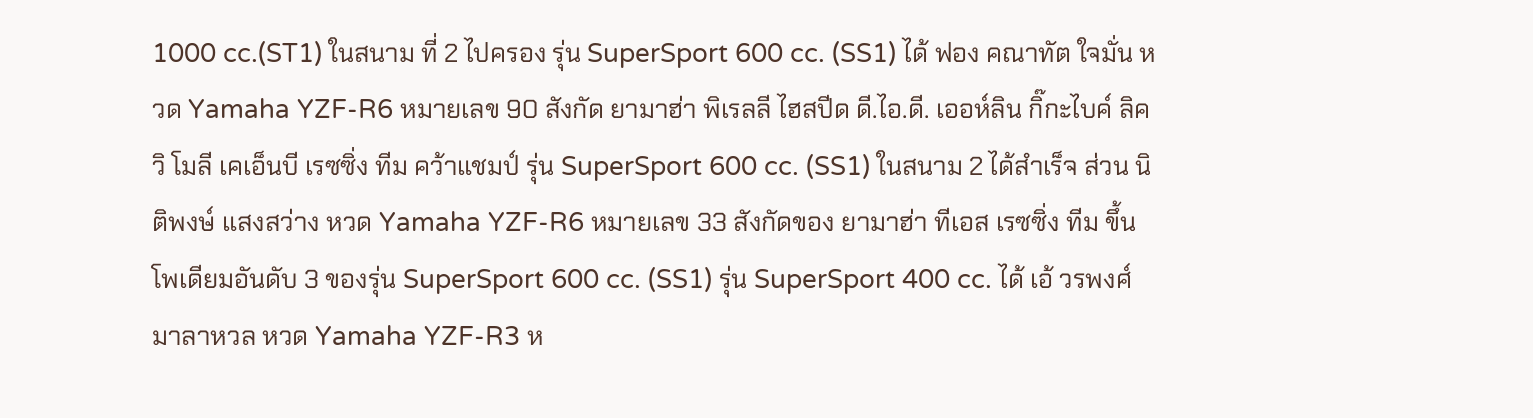1000 cc.(ST1) ในสนาม ที่ 2 ไปครอง รุ่น SuperSport 600 cc. (SS1) ได้ ฟอง คณาทัต ใจมั่น หวด Yamaha YZF-R6 หมายเลข 90 สังกัด ยามาฮ่า พิเรลลี ไฮสปีด ดี.ไอ.ดี. เออห์ลิน กิ๊กะไบค์ ลิควิ โมลี เคเอ็นบี เรซซิ่ง ทีม คว้าแชมป์ รุ่น SuperSport 600 cc. (SS1) ในสนาม 2 ได้สำเร็จ ส่วน นิติพงษ์ แสงสว่าง หวด Yamaha YZF-R6 หมายเลข 33 สังกัดของ ยามาฮ่า ทีเอส เรซซิ่ง ทีม ขึ้นโพเดียมอันดับ 3 ของรุ่น SuperSport 600 cc. (SS1) รุ่น SuperSport 400 cc. ได้ เอ้ วรพงศ์ มาลาหวล หวด Yamaha YZF-R3 ห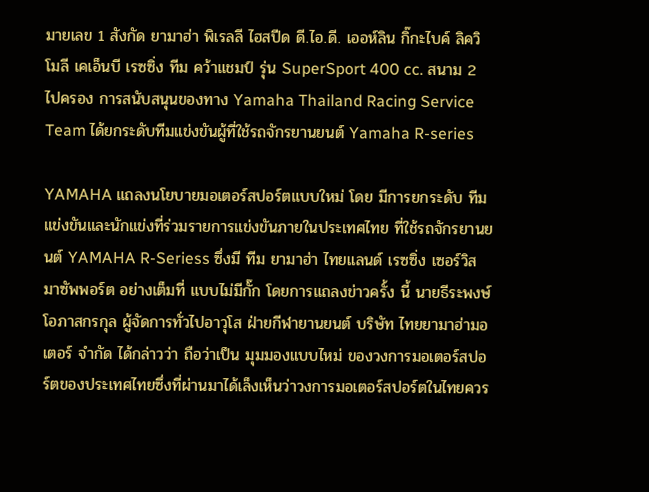มายเลข 1 สังกัด ยามาฮ่า พิเรลลี ไฮสปีด ดี.ไอ.ดี. เออห์ลิน กิ๊กะไบค์ ลิควิ โมลี เคเอ็นบี เรซซิ่ง ทีม คว้าแชมป์ รุ่น SuperSport 400 cc. สนาม 2 ไปครอง การสนับสนุนของทาง Yamaha Thailand Racing Service Team ได้ยกระดับทีมแข่งขันผู้ที่ใช้รถจักรยานยนต์ Yamaha R-series

YAMAHA แถลงนโยบายมอเตอร์สปอร์ตแบบใหม่ โดย มีการยกระดับ ทีมแข่งขันและนักแข่งที่ร่วมรายการแข่งขันภายในประเทศไทย ที่ใช้รถจักรยานยนต์ YAMAHA R-Seriess ซึ่งมี ทีม ยามาฮ่า ไทยแลนด์ เรซซิ่ง เซอร์วิส มาซัพพอร์ต อย่างเต็มที่ แบบไม่มีกั๊ก โดยการแถลงข่าวครั้ง นี้ นายธีระพงษ์ โอภาสกรกุล ผู้จัดการทั่วไปอาวุโส ฝ่ายกีฬายานยนต์ บริษัท ไทยยามาฮ่ามอเตอร์ จำกัด ได้กล่าวว่า ถือว่าเป็น มุมมองแบบไหม่ ของวงการมอเตอร์สปอร์ตของประเทศไทยซึ่งที่ผ่านมาได้เล็งเห็นว่าวงการมอเตอร์สปอร์ตในไทยควร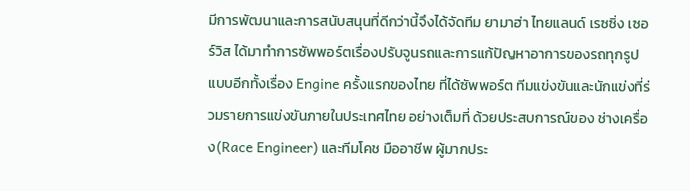มีการพัฒนาและการสนับสนุนที่ดีกว่านี้จึงได้จัดทีม ยามาฮ่า ไทยแลนด์ เรซซิ่ง เซอร์วิส ได้มาทำการซัพพอร์ตเรื่องปรับจูนรถและการแก้ปัญหาอาการของรถทุกรูปแบบอีกทั้งเรื่อง Engine ครั้งแรกของไทย ที่ได้ซัพพอร์ต ทีมแข่งขันและนักแข่งที่ร่วมรายการแข่งขันภายในประเทศไทย อย่างเต็มที่ ด้วยประสบการณ์ของ ช่างเครื่อง(Race Engineer) และทีมโคช มืออาชีพ ผู้มากประ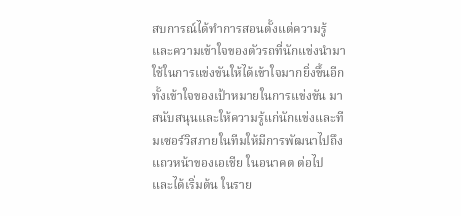สบการณ์ได้ทำการสอนตั้งแต่ความรู้และความเข้าใจของตัวรถที่นักแข่งนำมาใช้ในการแข่งขันให้ได้เข้าใจมากยิ่งขึ้นอีกทั้งเข้าใจของเป้าหมายในการแข่งขัน มาสนับสนุนและให้ความรู้แก่นักแข่งและทีมเซอร์วิสภายในทีมให้มีการพัฒนาไปถึงแถวหน้าของเอเชีย ในอนาคต ต่อไป และได้เริ่มต้น ในราย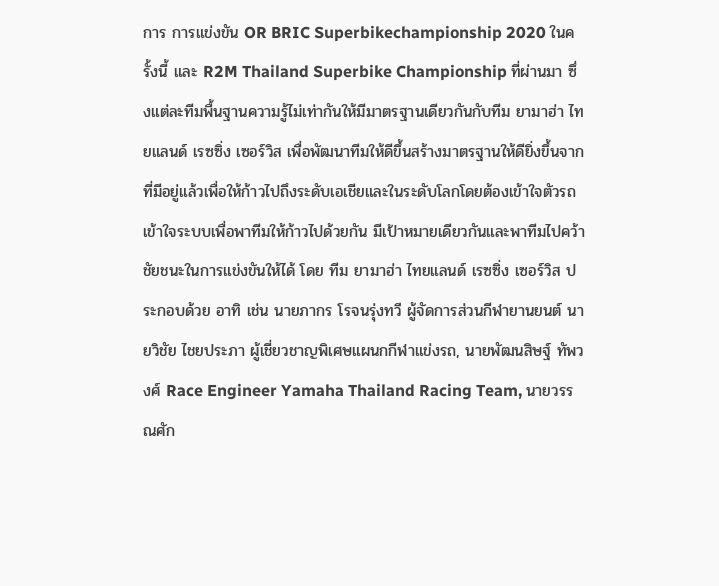การ การแข่งขัน OR BRIC Superbikechampionship 2020 ในครั้งนี้ และ R2M Thailand Superbike Championship ที่ผ่านมา ซึ่งแต่ละทีมพื้นฐานความรู้ไม่เท่ากันให้มีมาตรฐานเดียวกันกับทีม ยามาฮ่า ไทยแลนด์ เรซซิ่ง เซอร์วิส เพื่อพัฒนาทีมให้ดีขึ้นสร้างมาตรฐานให้ดียิ่งขึ้นจากที่มีอยู่แล้วเพื่อให้ก้าวไปถึงระดับเอเชียและในระดับโลกโดยต้องเข้าใจตัวรถเข้าใจระบบเพื่อพาทีมให้ก้าวไปด้วยกัน มีเป้าหมายเดียวกันและพาทีมไปคว้าชัยชนะในการแข่งขันให้ได้ โดย ทีม ยามาฮ่า ไทยแลนด์ เรซซิ่ง เซอร์วิส ประกอบด้วย อาทิ เช่น นายภากร โรจนรุ่งทวี ผู้จัดการส่วนกีฬายานยนต์ นายวิชัย ไชยประภา ผู้เชี่ยวชาญพิเศษแผนกกีฬาแข่งรถ, นายพัฒนสิษฐ์ ทัพวงศ์ Race Engineer Yamaha Thailand Racing Team, นายวรรณศัก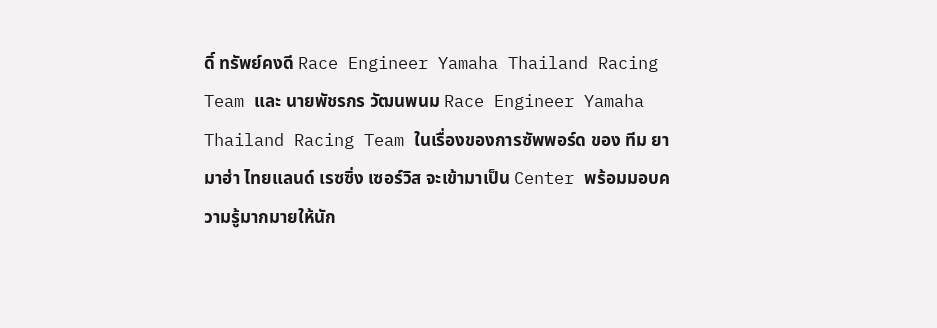ดิ์ ทรัพย์คงดี Race Engineer Yamaha Thailand Racing Team และ นายพัชรกร วัฒนพนม Race Engineer Yamaha Thailand Racing Team ในเรื่องของการซัพพอร์ด ของ ทีม ยามาฮ่า ไทยแลนด์ เรซซิ่ง เซอร์วิส จะเข้ามาเป็น Center พร้อมมอบความรู้มากมายให้นัก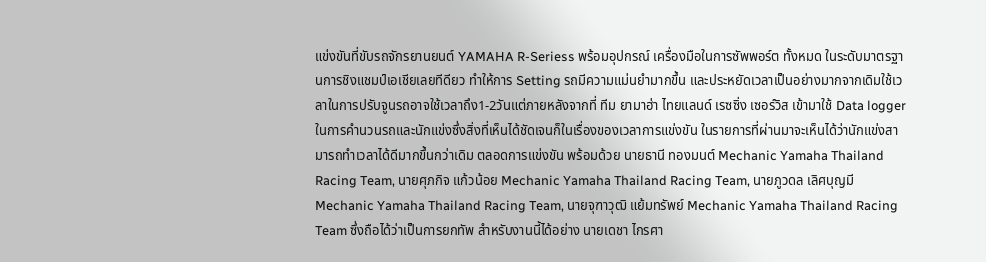แข่งขันที่ขับรถจักรยานยนต์ YAMAHA R-Seriess พร้อมอุปกรณ์ เครื่องมือในการซัพพอร์ต ทั้งหมด ในระดับมาตรฐานการชิงแชมป์เอเชียเลยทีดียว ทำให้การ Setting รถมีความแม่นยำมากขึ้น และประหยัดเวลาเป็นอย่างมากจากเดิมใช้เวลาในการปรับจูนรถอาจใช้เวลาถึง1-2วันแต่ภายหลังจากที่ ทีม ยามาฮ่า ไทยแลนด์ เรซซิ่ง เซอร์วิส เข้ามาใช้ Data logger ในการคำนวนรถและนักแข่งซึ่งสิ่งที่เห็นได้ชัดเจนก็ในเรื่องของเวลาการแข่งขัน ในรายการที่ผ่านมาจะเห็นได้ว่านักแข่งสามารถทำเวลาได้ดีมากขึ้นกว่าเดิม ตลอดการแข่งขัน พร้อมด้วย นายธานี ทองมนต์ Mechanic Yamaha Thailand Racing Team, นายศุภกิจ แก้วน้อย Mechanic Yamaha Thailand Racing Team, นายภูวดล เลิศบุญมี Mechanic Yamaha Thailand Racing Team, นายจุฑาวุฒิ แย้มทรัพย์ Mechanic Yamaha Thailand Racing Team ซึ่งถือได้ว่าเป็นการยกทัพ สำหรับงานนี้ได้อย่าง นายเดชา ไกรศา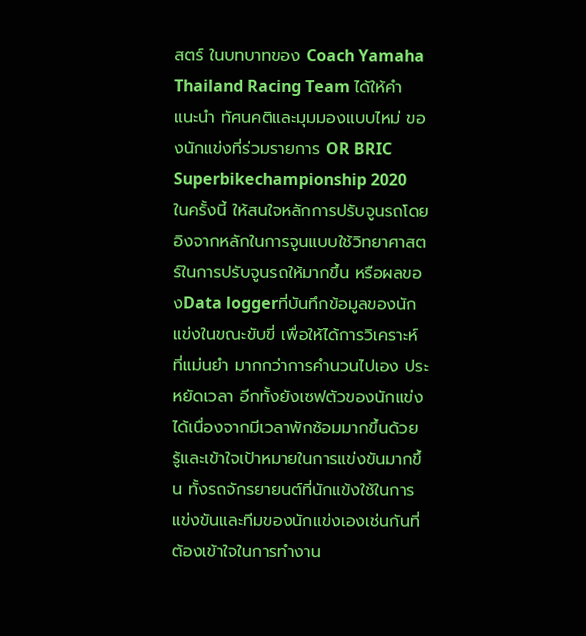สตร์ ในบทบาทของ Coach Yamaha Thailand Racing Team ได้ให้คำแนะนำ ทัศนคติและมุมมองแบบไหม่ ของนักแข่งที่ร่วมรายการ OR BRIC Superbikechampionship 2020 ในครั้งนี้ ให้สนใจหลักการปรับจูนรถโดยอิงจากหลักในการจูนแบบใช้วิทยาศาสตร์ในการปรับจูนรถให้มากขึ้น หรือผลของData loggerที่บันทึกข้อมูลของนักแข่งในขณะขับขี่ เพื่อให้ได้การวิเคราะห์ ที่แม่นยำ มากกว่าการคำนวนไปเอง ประหยัดเวลา อีกทั้งยังเซฟตัวของนักแข่งได้เนื่องจากมีเวลาพักซ้อมมากขึ้นด้วย รู้และเข้าใจเป้าหมายในการแข่งขันมากขึ้น ทั้งรถจักรยายนต์ที่นักแข้งใช้ในการแข่งขันและทีมของนักแข่งเองเช่นกันที่ต้องเข้าใจในการทำงาน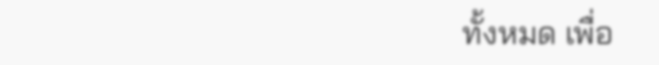ทั้งหมด เพื่อ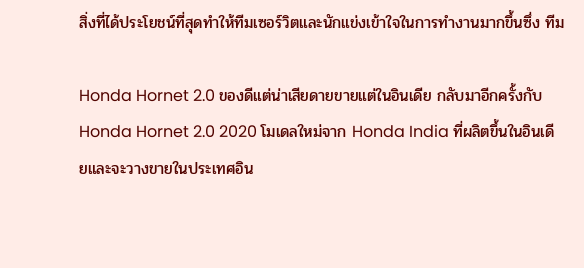สิ่งที่ได้ประโยชน์ที่สุดทำให้ทีมเซอร์วิตและนักแข่งเข้าใจในการทำงานมากขึ้นซึ่ง ทีม

Honda Hornet 2.0 ของดีแต่น่าเสียดายขายแต่ในอินเดีย กลับมาอีกครั้งกับ Honda Hornet 2.0 2020 โมเดลใหม่จาก Honda India ที่ผลิตขึ้นในอินเดียและจะวางขายในประเทศอิน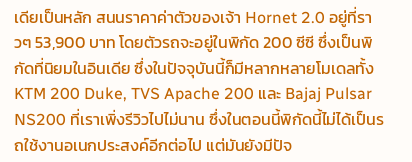เดียเป็นหลัก สนนราคาค่าตัวของเจ้า Hornet 2.0 อยู่ที่ราวๆ 53,900 บาท โดยตัวรถจะอยู่ในพิกัด 200 ซีซี ซึ่งเป็นพิกัดที่นิยมในอินเดีย ซึ่งในปัจจุบันนี้ก็มีหลากหลายโมเดลทั้ง KTM 200 Duke, TVS Apache 200 และ Bajaj Pulsar NS200 ที่เราเพิ่งรีวิวไปไม่นาน ซึ่งในตอนนี้พิกัดนี้ไม่ได้เป็นรถใช้งานอเนกประสงค์อีกต่อไป แต่มันยังมีปัจ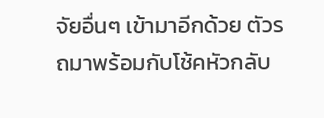จัยอื่นๆ เข้ามาอีกด้วย ตัวรถมาพร้อมกับโช้คหัวกลับ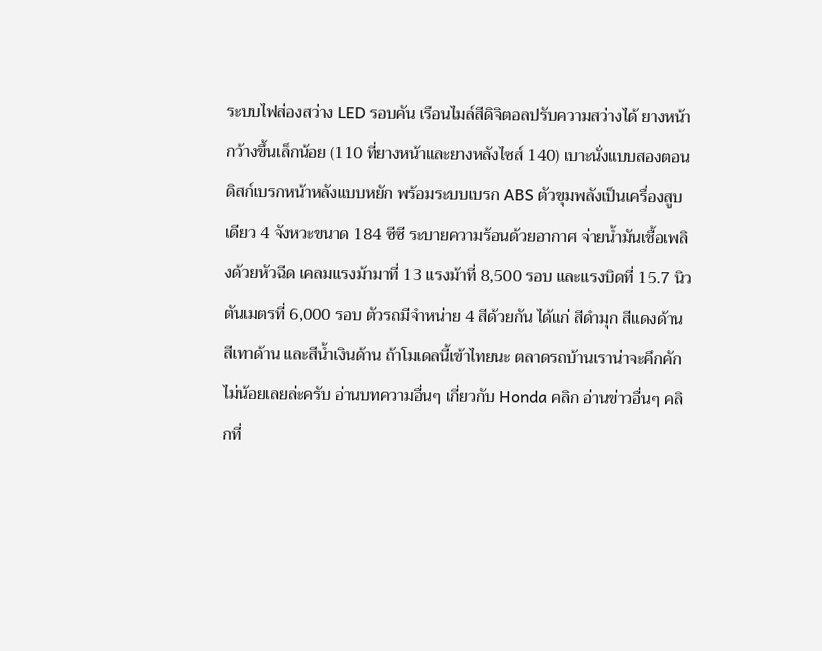ระบบไฟส่องสว่าง LED รอบคัน เรือนไมล์สีดิจิตอลปรับความสว่างได้ ยางหน้ากว้างขึ้นเล็กน้อย (110 ที่ยางหน้าและยางหลังไซส์ 140) เบาะนั่งแบบสองตอน ดิสก์เบรกหน้าหลังแบบหยัก พร้อมระบบเบรก ABS ตัวขุมพลังเป็นเครื่องสูบเดียว 4 จังหวะขนาด 184 ซีซี ระบายความร้อนด้วยอากาศ จ่ายน้ำมันเชื้อเพลิงด้วยหัวฉีด เคลมแรงม้ามาที่ 13 แรงม้าที่ 8,500 รอบ และแรงบิดที่ 15.7 นิวตันเมตรที่ 6,000 รอบ ตัวรถมีจำหน่าย 4 สีด้วยกัน ได้แก่ สีดำมุก สีแดงด้าน สีเทาด้าน และสีน้ำเงินด้าน ถ้าโมเดลนี้เข้าไทยนะ ตลาดรถบ้านเราน่าจะคึกคักไม่น้อยเลยล่ะครับ อ่านบทความอื่นๆ เกี่ยวกับ Honda คลิก อ่านข่าวอื่นๆ คลิกที่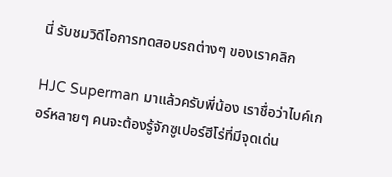นี่ รับชมวิดีโอการทดสอบรถต่างๆ ของเราคลิก

HJC Superman มาแล้วครับพี่น้อง เราชื่อว่าไบค์เกอร์หลายๆ คนจะต้องรู้จักซูเปอร์ฮีโร่ที่มีจุดเด่น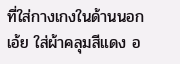ที่ใส่กางเกงในด้านนอก เอ้ย ใส่ผ้าคลุมสีแดง อ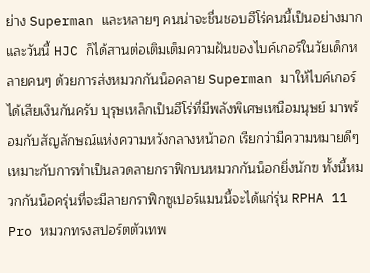ย่าง Superman และหลายๆ คนน่าจะชื่นชอบฮีโร่คนนี้เป็นอย่างมาก และวันนี้ HJC ก็ได้สานต่อเติมเต็มความฝันของไบค์เกอร์ในวัยเด็กหลายคนๆ ด้วยการส่งหมวกกันน็อคลาย Superman มาให้ไบค์เกอร์ได้เสียเงินกันครับ บุรุษเหล็กเป็นฮีโร่ที่มีพลังพิเศษเหนือมนุษย์ มาพร้อมกับสัญลักษณ์แห่งความหวังกลางหน้าอก เรียกว่ามีความหมายดีๆ เหมาะกับการทำเป็นลวดลายกราฟิกบนหมวกกันน็อกยิ่งนักฃ ทั้งนี้หมวกกันน็อครุ่นที่จะมีลายกราฟิกซูเปอร์แมนนี้จะได้แก่รุ่น RPHA 11 Pro หมวกทรงสปอร์ตตัวเทพ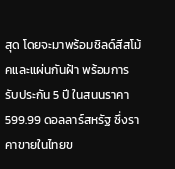สุด โดยจะมาพร้อมชิลด์สีสโม้คและแผ่นกันฝ้า พร้อมการรับประกัน 5 ปี ในสนนราคา 599.99 ดอลลาร์สหรัฐ ซึ่งราคาขายในไทยข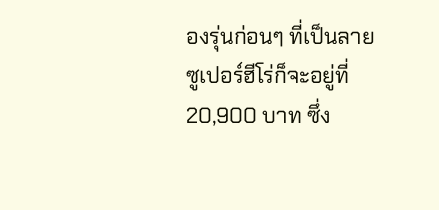องรุ่นก่อนๆ ที่เป็นลายซูเปอร์ฮีโร่ก็จะอยู่ที่ 20,900 บาท ซึ่ง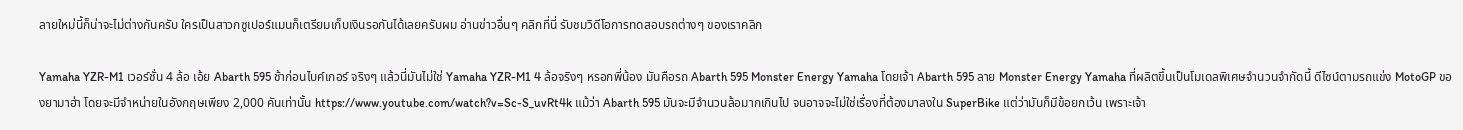ลายใหม่นี้ก็น่าจะไม่ต่างกันครับ ใครเป็นสาวกซูเปอร์แมนก็เตรียมเก็บเงินรอกันได้เลยครับผม อ่านข่าวอื่นๆ คลิกที่นี่ รับชมวิดีโอการทดสอบรถต่างๆ ของเราคลิก

Yamaha YZR-M1 เวอร์ชั่น 4 ล้อ เอ้ย Abarth 595 ช้าก่อนไบค์เกอร์ จริงๆ แล้วนี่มันไม่ใช่ Yamaha YZR-M1 4 ล้อจริงๆ หรอกพี่น้อง มันคือรถ Abarth 595 Monster Energy Yamaha โดยเจ้า Abarth 595 ลาย Monster Energy Yamaha ที่ผลิตขึ้นเป็นโมเดลพิเศษจำนวนจำกัดนี้ ดีไซน์ตามรถแข่ง MotoGP ของยามาฮ่า โดยจะมีจำหน่ายในอังกฤษเพียง 2,000 คันเท่านั้น https://www.youtube.com/watch?v=Sc-S_uvRt4k แม้ว่า Abarth 595 มันจะมีจำนวนล้อมากเกินไป จนอาจจะไม่ใช่เรื่องที่ต้องมาลงใน SuperBike แต่ว่ามันก็มีข้อยกเว้น เพราะเจ้า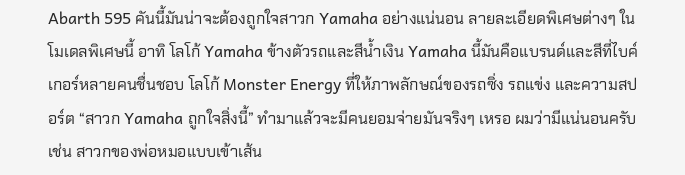Abarth 595 คันนี้มันน่าจะต้องถูกใจสาวก Yamaha อย่างแน่นอน ลายละเอียดพิเศษต่างๆ ในโมเดลพิเศษนี้ อาทิ โลโก้ Yamaha ข้างตัวรถและสีน้ำเงิน Yamaha นี้มันคือแบรนด์และสีที่ไบค์เกอร์หลายคนชื่นชอบ โลโก้ Monster Energy ที่ให้ภาพลักษณ์ของรถซิ่ง รถแข่ง และความสปอร์ต “สาวก Yamaha ถูกใจสิ่งนี้” ทำมาแล้วจะมีคนยอมจ่ายมันจริงๆ เหรอ ผมว่ามีแน่นอนครับ เช่น สาวกของพ่อหมอแบบเข้าเส้น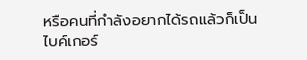หรือคนที่กำลังอยากได้รถแล้วก็เป็นไบค์เกอร์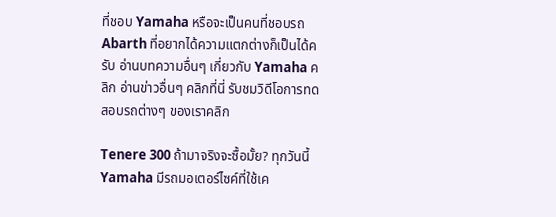ที่ชอบ Yamaha หรือจะเป็นคนที่ชอบรถ Abarth ที่อยากได้ความแตกต่างก็เป็นได้ครับ อ่านบทความอื่นๆ เกี่ยวกับ Yamaha คลิก อ่านข่าวอื่นๆ คลิกที่นี่ รับชมวิดีโอการทดสอบรถต่างๆ ของเราคลิก

Tenere 300 ถ้ามาจริงจะซื้อมั้ย? ทุกวันนี้ Yamaha มีรถมอเตอร์ไซค์ที่ใช้เค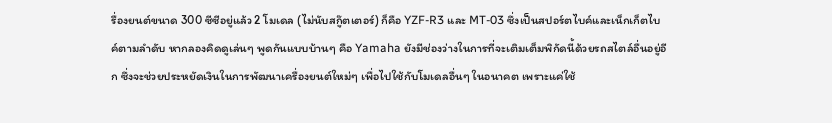รื่องยนต์ขนาด 300 ซีซีอยู่แล้ว 2 โมเดล (ไม่นับสกู๊ตเตอร์) ก็คือ YZF-R3 และ MT-03 ซึ่งเป็นสปอร์ตไบค์และเน็กเก็ตไบค์ตามลำดับ หากลองคิดดูเล่นๆ พูดกันแบบบ้านๆ คือ Yamaha ยังมีช่องว่างในการที่จะเติมเต็มพิกัดนี้ด้วยรถสไตล์อื่นอยู่อีก ซึ่งจะช่วยประหยัดเงินในการพัฒนาเครื่องยนต์ใหม่ๆ เพื่อไปใช้กับโมเดลอื่นๆ ในอนาคต เพราะแค่ใช้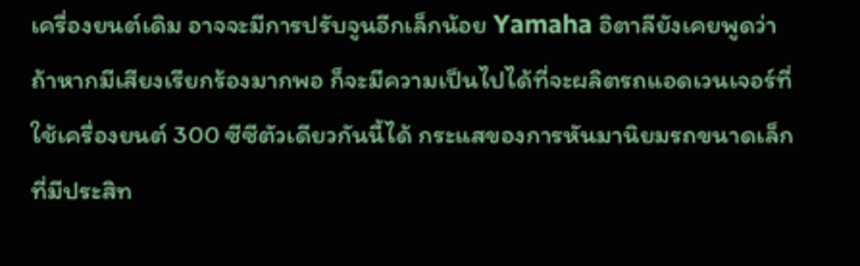เครื่องยนต์เดิม อาจจะมีการปรับจูนอีกเล็กน้อย Yamaha อิตาลียังเคยพูดว่า ถ้าหากมีเสียงเรียกร้องมากพอ ก็จะมีความเป็นไปได้ที่จะผลิตรถแอดเวนเจอร์ที่ใช้เครื่องยนต์ 300 ซีซีตัวเดียวกันนี้ได้ กระแสของการหันมานิยมรถขนาดเล็กที่มีประสิท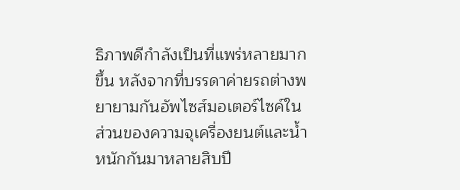ธิภาพดีกำลังเป็นที่แพร่หลายมากขึ้น หลังจากที่บรรดาค่ายรถต่างพยายามกันอัพไซส์มอเตอร์ไซค์ในส่วนของความจุเครื่องยนต์และน้ำหนักกันมาหลายสิบปี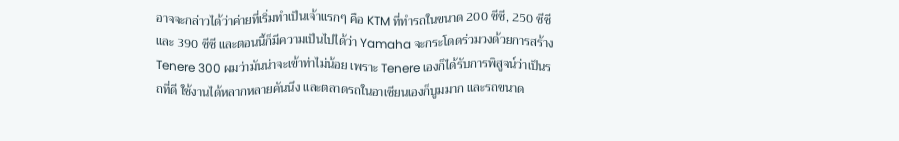อาจจะกล่าวได้ว่าค่ายที่เริ่มทำเป็นเจ้าแรกๆ คือ KTM ที่ทำรถในขนาด 200 ซีซี, 250 ซีซี และ 390 ซีซี และตอนนี้ก็มีความเป็นไปได้ว่า Yamaha จะกระโดดร่วมวงด้วยการสร้าง Tenere 300 ผมว่ามันน่าจะเข้าท่าไม่น้อย เพราะ Tenere เองก็ได้รับการพิสูจน์ว่าเป็นรถที่ดี ใช้งานได้หลากหลายคันนึง และตลาดรถในอาเซียนเองก็บูมมาก และรถขนาด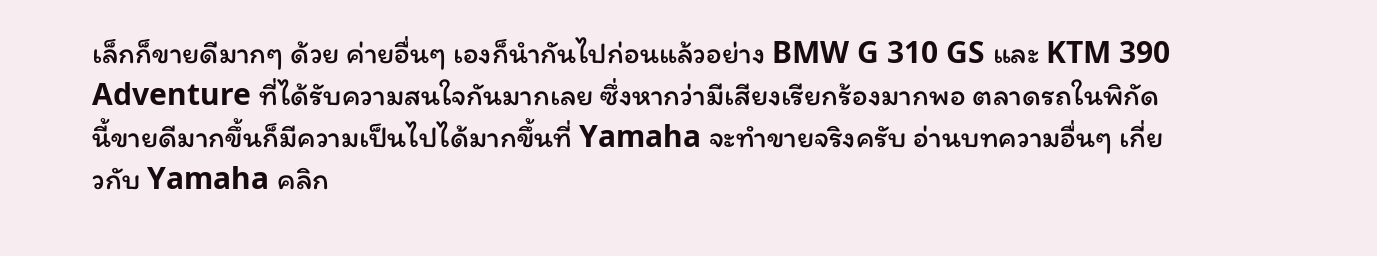เล็กก็ขายดีมากๆ ด้วย ค่ายอื่นๆ เองก็นำกันไปก่อนแล้วอย่าง BMW G 310 GS และ KTM 390 Adventure ที่ได้รับความสนใจกันมากเลย ซึ่งหากว่ามีเสียงเรียกร้องมากพอ ตลาดรถในพิกัดนี้ขายดีมากขึ้นก็มีความเป็นไปได้มากขึ้นที่ Yamaha จะทำขายจริงครับ อ่านบทความอื่นๆ เกี่ยวกับ Yamaha คลิก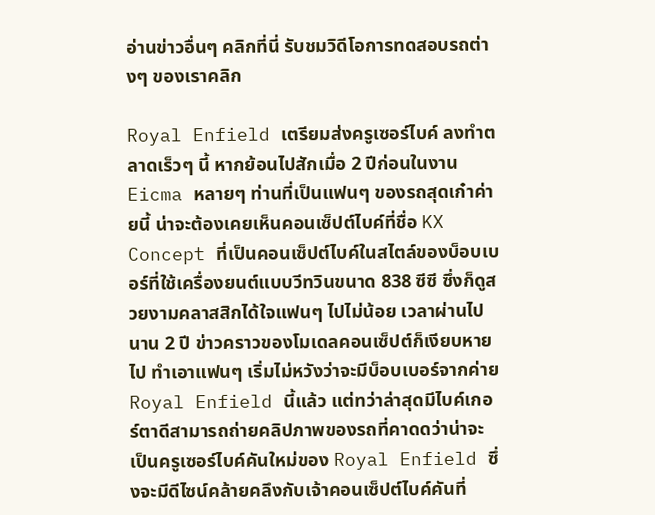อ่านข่าวอื่นๆ คลิกที่นี่ รับชมวิดีโอการทดสอบรถต่างๆ ของเราคลิก

Royal Enfield เตรียมส่งครูเซอร์ไบค์ ลงทำตลาดเร็วๆ นี้ หากย้อนไปสักเมื่อ 2 ปีก่อนในงาน Eicma หลายๆ ท่านที่เป็นแฟนๆ ของรถสุดเก๋าค่ายนี้ น่าจะต้องเคยเห็นคอนเซ็ปต์ไบค์ที่ชื่อ KX Concept ที่เป็นคอนเซ็ปต์ไบค์ในสไตล์ของบ็อบเบอร์ที่ใช้เครื่องยนต์แบบวีทวินขนาด 838 ซีซี ซึ่งก็ดูสวยงามคลาสสิกได้ใจแฟนๆ ไปไม่น้อย เวลาผ่านไปนาน 2 ปี ข่าวคราวของโมเดลคอนเซ็ปต์ก็เงียบหายไป ทำเอาแฟนๆ เริ่มไม่หวังว่าจะมีบ็อบเบอร์จากค่าย Royal Enfield นี้แล้ว แต่ทว่าล่าสุดมีไบค์เกอร์ตาดีสามารถถ่ายคลิปภาพของรถที่คาดดว่าน่าจะเป็นครูเซอร์ไบค์คันใหม่ของ Royal Enfield ซึ่งจะมีดีไซน์คล้ายคลึงกับเจ้าคอนเซ็ปต์ไบค์คันที่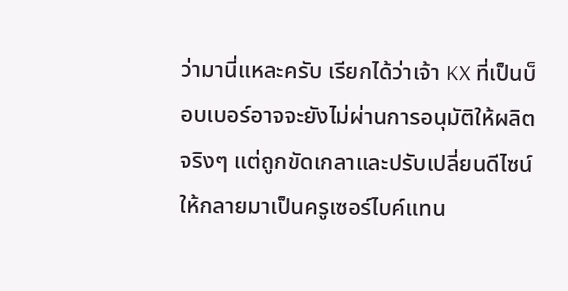ว่ามานี่แหละครับ เรียกได้ว่าเจ้า KX ที่เป็นบ็อบเบอร์อาจจะยังไม่ผ่านการอนุมัติให้ผลิตจริงๆ แต่ถูกขัดเกลาและปรับเปลี่ยนดีไซน์ให้กลายมาเป็นครูเซอร์ไบค์แทน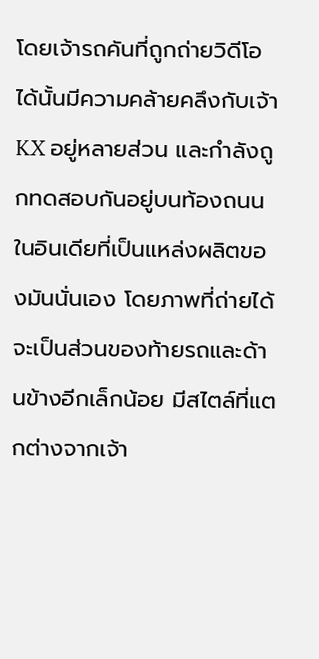โดยเจ้ารถคันที่ถูกถ่ายวิดีโอได้นั้นมีความคล้ายคลึงกับเจ้า KX อยู่หลายส่วน และกำลังถูกทดสอบกันอยู่บนท้องถนนในอินเดียที่เป็นแหล่งผลิตของมันนั่นเอง โดยภาพที่ถ่ายได้จะเป็นส่วนของท้ายรถและด้านข้างอีกเล็กน้อย มีสไตล์ที่แตกต่างจากเจ้า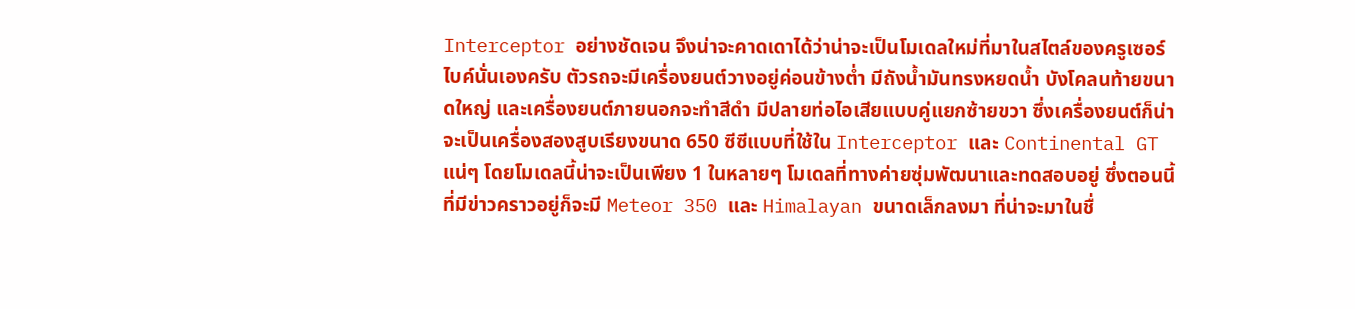Interceptor อย่างชัดเจน จึงน่าจะคาดเดาได้ว่าน่าจะเป็นโมเดลใหม่ที่มาในสไตล์ของครูเซอร์ไบค์นั่นเองครับ ตัวรถจะมีเครื่องยนต์วางอยู่ค่อนข้างต่ำ มีถังน้ำมันทรงหยดน้ำ บังโคลนท้ายขนาดใหญ่ และเครื่องยนต์ภายนอกจะทำสีดำ มีปลายท่อไอเสียแบบคู่แยกซ้ายขวา ซึ่งเครื่องยนต์ก็น่าจะเป็นเครื่องสองสูบเรียงขนาด 650 ซีซีแบบที่ใช้ใน Interceptor และ Continental GT แน่ๆ โดยโมเดลนี้น่าจะเป็นเพียง 1 ในหลายๆ โมเดลที่ทางค่ายซุ่มพัฒนาและทดสอบอยู่ ซึ่งตอนนี้ที่มีข่าวคราวอยู่ก็จะมี Meteor 350 และ Himalayan ขนาดเล็กลงมา ที่น่าจะมาในชื่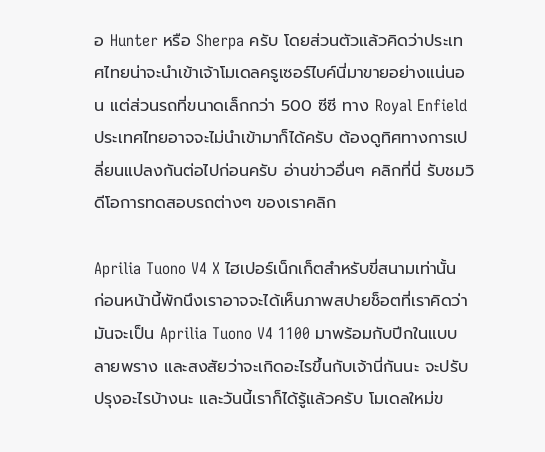อ Hunter หรือ Sherpa ครับ โดยส่วนตัวแล้วคิดว่าประเทศไทยน่าจะนำเข้าเจ้าโมเดลครูเซอร์ไบค์นี่มาขายอย่างแน่นอน แต่ส่วนรถที่ขนาดเล็กกว่า 500 ซีซี ทาง Royal Enfield ประเทศไทยอาจจะไม่นำเข้ามาก็ได้ครับ ต้องดูทิศทางการเปลี่ยนแปลงกันต่อไปก่อนครับ อ่านข่าวอื่นๆ คลิกที่นี่ รับชมวิดีโอการทดสอบรถต่างๆ ของเราคลิก

Aprilia Tuono V4 X ไฮเปอร์เน็กเก็ตสำหรับขี่สนามเท่านั้น ก่อนหน้านี้พักนึงเราอาจจะได้เห็นภาพสปายช็อตที่เราคิดว่ามันจะเป็น Aprilia Tuono V4 1100 มาพร้อมกับปีกในแบบลายพราง และสงสัยว่าจะเกิดอะไรขึ้นกับเจ้านี่กันนะ จะปรับปรุงอะไรบ้างนะ และวันนี้เราก็ได้รู้แล้วครับ โมเดลใหม่ข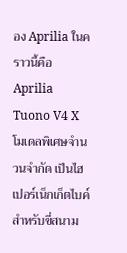อง Aprilia ในคราวนี้คือ Aprilia Tuono V4 X โมเดลพิเศษจำนวนจำกัด เป็นไฮเปอร์เน็กเก็ตไบค์สำหรับขี่สนาม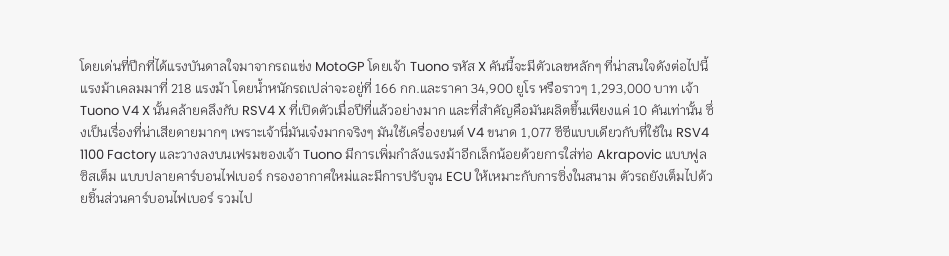โดยเด่นที่ปีกที่ได้แรงบันดาลใจมาจากรถแข่ง MotoGP โดยเจ้า Tuono รหัส X คันนี้จะมีตัวเลขหลักๆ ที่น่าสนใจดังต่อไปนี้ แรงม้าเคลมมาที่ 218 แรงม้า โดยน้ำหนักรถเปล่าจะอยู่ที่ 166 กก.และราคา 34,900 ยูโร หรือราวๆ 1,293,000 บาท เจ้า Tuono V4 X นั้นคล้ายคลึงกับ RSV4 X ที่เปิดตัวเมื่อปีที่แล้วอย่างมาก และที่สำคัญคือมันผลิตขึ้นเพียงแค่ 10 คันเท่านั้น ซึ่งเป็นเรื่องที่น่าเสียดายมากๆ เพราะเจ้านี่มันเจ๋งมากจริงๆ มันใช้เครื่องยนต์ V4 ขนาด 1,077 ซีซีแบบเดียวกับที่ใช้ใน RSV4 1100 Factory และวางลงบนเฟรมของเจ้า Tuono มีการเพิ่มกำลังแรงม้าอีกเล็กน้อยด้วยการใส่ท่อ Akrapovic แบบฟูลซิสเต็ม แบบปลายคาร์บอนไฟเบอร์ กรองอากาศใหม่และมีการปรับจูน ECU ให้เหมาะกับการซิ่งในสนาม ตัวรถยังเต็มไปด้วยชิ้นส่วนคาร์บอนไฟเบอร์ รวมไป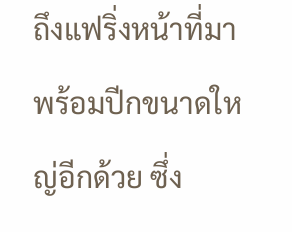ถึงแฟริ่งหน้าที่มาพร้อมปีกขนาดใหญ่อีกด้วย ซึ่ง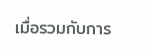เมื่อรวมกับการ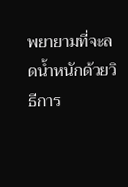พยายามที่จะลดน้ำหนักด้วยวิธีการ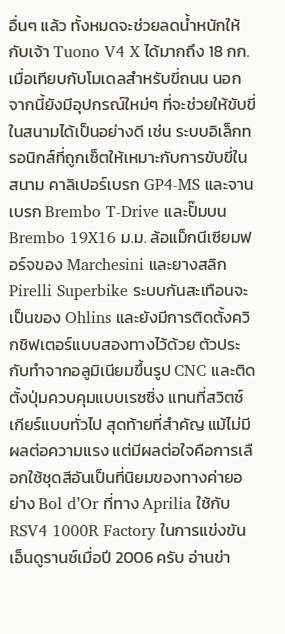อื่นๆ แล้ว ทั้งหมดจะช่วยลดน้ำหนักให้กับเจ้า Tuono V4 X ได้มากถึง 18 กก. เมื่อเทียบกับโมเดลสำหรับขี่ถนน นอกจากนี้ยังมีอุปกรณ์ใหม่ๆ ที่จะช่วยให้ขับขี่ในสนามได้เป็นอย่างดี เช่น ระบบอิเล็กทรอนิกส์ที่ถูกเซ็ตให้เหมาะกับการขับขี่ในสนาม คาลิเปอร์เบรก GP4-MS และจานเบรก Brembo T-Drive และปั๊มบน Brembo 19X16 ม.ม. ล้อแม็กนีเซียมฟอร์จของ Marchesini และยางสลิก Pirelli Superbike ระบบกันสะเทือนจะเป็นของ Ohlins และยังมีการติดตั้งควิกชิฟเตอร์แบบสองทางไว้ด้วย ตัวประกับทำจากอลูมิเนียมขึ้นรูป CNC และติดตั้งปุ่มควบคุมแบบเรซซิ่ง แทนที่สวิตช์เกียร์แบบทั่วไป สุดท้ายที่สำคัญ แม้ไม่มีผลต่อความแรง แต่มีผลต่อใจคือการเลือกใช้ชุดสีอันเป็นที่นิยมของทางค่ายอย่าง Bol d’Or ที่ทาง Aprilia ใช้กับ RSV4 1000R Factory ในการแข่งขันเอ็นดูรานซ์เมื่อปี 2006 ครับ อ่านข่า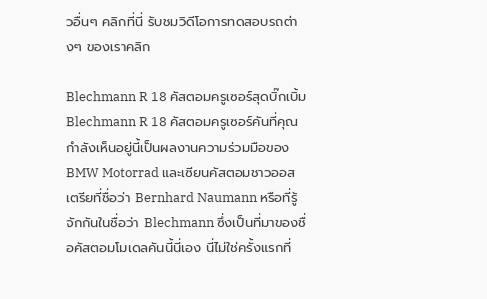วอื่นๆ คลิกที่นี่ รับชมวิดีโอการทดสอบรถต่างๆ ของเราคลิก

Blechmann R 18 คัสตอมครูเซอร์สุดบิ๊กเบิ้ม Blechmann R 18 คัสตอมครูเซอร์คันที่คุณกำลังเห็นอยู่นี้เป็นผลงานความร่วมมือของ BMW Motorrad และเซียนคัสตอมชาวออสเตรียที่ชื่อว่า Bernhard Naumann หรือที่รู้จักกันในชื่อว่า Blechmann ซึ่งเป็นที่มาของชื่อคัสตอมโมเดลคันนี้นี่เอง นี่ไม่ใช่ครั้งแรกที่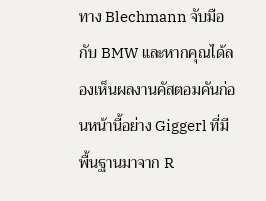ทาง Blechmann จับมือกับ BMW และหากคุณได้ลองเห็นผลงานคัสตอมคันก่อนหน้านี้อย่าง Giggerl ที่มีพื้นฐานมาจาก R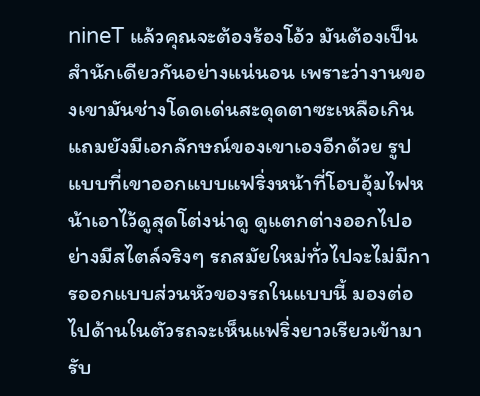nineT แล้วคุณจะต้องร้องโอ้ว มันต้องเป็นสำนักเดียวกันอย่างแน่นอน เพราะว่างานของเขามันช่างโดดเด่นสะดุดตาซะเหลือเกิน แถมยังมีเอกลักษณ์ของเขาเองอีกด้วย รูปแบบที่เขาออกแบบแฟริ่งหน้าที่โอบอุ้มไฟหน้าเอาไว้ดูสุดโต่งน่าดู ดูแตกต่างออกไปอย่างมีสไตล์จริงๆ รถสมัยใหม่ทั่วไปจะไม่มีการออกแบบส่วนหัวของรถในแบบนี้ มองต่อไปด้านในตัวรถจะเห็นแฟริ่งยาวเรียวเข้ามารับ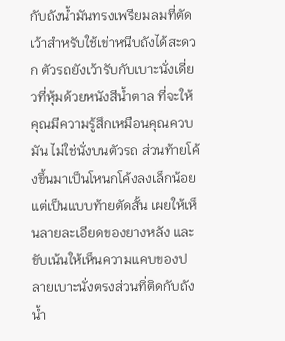กับถังน้ำมันทรงเพรียมลมที่ตัดเว้าสำหรับใช้เข่าหนีบถังได้สะดวก ตัวรถยังเว้ารับกับเบาะนั่งเดี่ยวที่หุ้มด้วยหนังสีน้ำตาล ที่จะให้คุณมีความรู้สึกเหมือนคุณควบมัน ไม่ใช่นั่งบนตัวรถ ส่วนท้ายโค้งขึ้นมาเป็นโหนกโค้งลงเล็กน้อย แต่เป็นแบบท้ายตัดสั้น เผยให้เห็นลายละเอียดของยางหลัง และขับเน้นให้เห็นความแคบของปลายเบาะนั่งตรงส่วนทิ่ติดกับถังน้ำ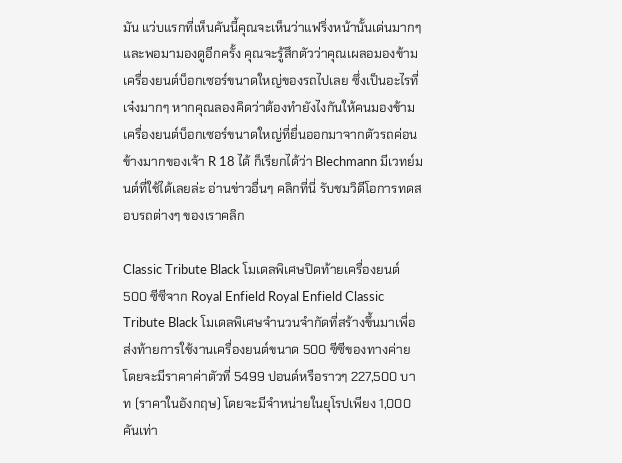มัน แว่บแรกที่เห็นคันนี้คุณจะเห็นว่าแฟริ่งหน้านั้นเด่นมากๆ และพอมามองดูอีกครั้ง คุณจะรู้สึกตัวว่าคุณเผลอมองข้ามเครื่องยนต์บ็อกเซอร์ขนาดใหญ่ของรถไปเลย ซึ่งเป็นอะไรที่เจ๋งมากๆ หากคุณลองคิดว่าต้องทำยังไงกันให้คนมองข้ามเครื่องยนต์บ็อกเซอร์ขนาดใหญ่ที่ยื่นออกมาจากตัวรถค่อนข้างมากของเจ้า R 18 ได้ ก็เรียกได้ว่า Blechmann มีเวทย์มนต์ที่ใช้ได้เลยล่ะ อ่านข่าวอื่นๆ คลิกที่นี่ รับชมวิดีโอการทดสอบรถต่างๆ ของเราคลิก

Classic Tribute Black โมเดลพิเศษปิดท้ายเครื่องยนต์ 500 ซีซีจาก Royal Enfield Royal Enfield Classic Tribute Black โมเดลพิเศษจำนวนจำกัดที่สร้างขึ้นมาเพื่อส่งท้ายการใช้งานเครื่องยนต์ขนาด 500 ซีซีของทางค่าย โดยจะมีราคาค่าตัวที่ 5499 ปอนด์หรือราวๆ 227,500 บาท (ราคาในอังกฤษ) โดยจะมีจำหน่ายในยุโรปเพียง 1,000 คันเท่า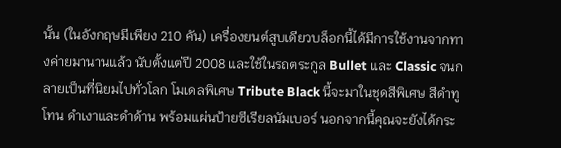นั้น (ในอังกฤษมีเพียง 210 คัน) เครื่องยนต์สูบเดียวบล็อกนี้ได้มีการใช้งานจากทางค่ายมานานแล้ว นับตั้งแต่ปี 2008 และใช้ในรถตระกูล Bullet และ Classic จนกลายเป็นที่นิยมไปทั่วโลก โมเดลพิเศษ Tribute Black นี้จะมาในชุดสีพิเศษ สีดำทูโทน ดำเงาและดำด้าน พร้อมแผ่นป้ายซีเรียลนัมเบอร์ นอกจากนี้คุณจะยังได้กระ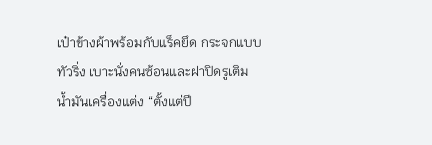เป๋าข้างผ้าพร้อมกับแร็คยึด กระจกแบบทัวริ่ง เบาะนั่งคนซ้อนและฝาปิดรูเติมน้ำมันเครื่องแต่ง “ตั้งแต่ปี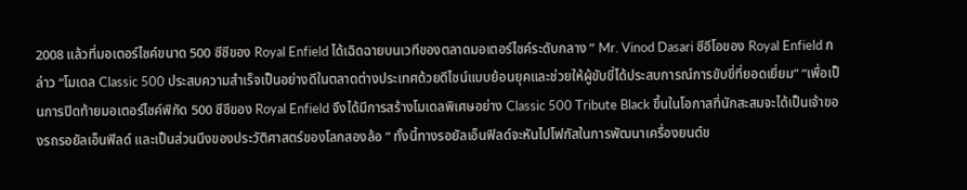2008 แล้วที่มอเตอร์ไซค์ขนาด 500 ซีซีของ Royal Enfield ได้เฉิดฉายบนเวทีของตลาดมอเตอร์ไซค์ระดับกลาง ” Mr. Vinod Dasari ซีอีโอของ Royal Enfield กล่าว “โมเดล Classic 500 ประสบความสำเร็จเป็นอย่างดีในตลาดต่างประเทศด้วยดีไซน์แบบย้อนยุคและช่วยให้ผู้ขับขี่ได้ประสบการณ์การขับขี่ที่ยอดเยี่ยม” “เพื่อเป็นการปิดท้ายมอเตอร์ไซค์พิกัด 500 ซีซีของ Royal Enfield จึงได้มีการสร้างโมเดลพิเศษอย่าง Classic 500 Tribute Black ขึ้นในโอกาสที่นักสะสมจะได้เป็นเจ้าของรถรอยัลเอ็นฟิลด์ และเป็นส่วนนึงของประวัติศาสตร์ของโลกสองล้อ ” ทั้งนี้ทางรอยัลเอ็นฟิลด์จะหันไปโฟกัสในการพัฒนาเครื่องยนต์ข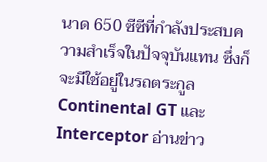นาด 650 ซีซีที่กำลังประสบความสำเร็จในปัจจุบันแทน ซึ่งก็จะมีใช้อยู่ในรถตระกูล Continental GT และ Interceptor อ่านข่าว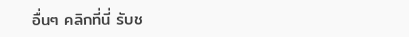อื่นๆ คลิกที่นี่ รับช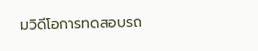มวิดีโอการทดสอบรถ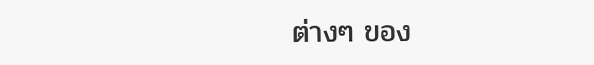ต่างๆ ของ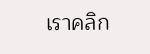เราคลิก